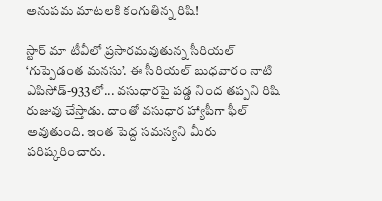అనుపమ మాటలకి కంగుతిన్న రిషి!

స్టార్‌ మా టీవీలో ప్రసారమవుతున్న సీరియల్‌ ‘గుప్పెడంత మనసు’. ఈ సీరియల్‌ బుధవారం నాటి ఎపిసోడ్‌-933లో... వసుధారపై పడ్డ నింద తప్పని రిషి రుజువు చేస్తాడు. దాంతో వసుధార హ్యాపీగా ఫీల్‌ అవుతుంది. ఇంత పెద్ద సమస్యని మీరు పరిష్కరించారు.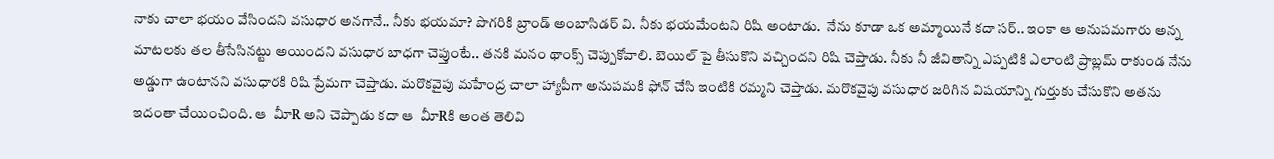నాకు చాలా భయం వేసిందని వసుధార అనగానే.. నీకు భయమా? పొగరికి బ్రాండ్‌ అంబాసిడర్‌ వి. నీకు భయమేంటని రిషి అంటాడు.  నేను కూడా ఒక అమ్మాయినే కదా సర్‌.. ఇంకా ఆ అనుపమగారు అన్న మాటలకు తల తీసేసినట్టు అయిందని వసుధార బాధగా చెప్తుంటే.. తనకి మనం థాంక్స్‌ చెప్పుకోవాలి. బెయిల్‌ పై తీసుకొని వచ్చిందని రిషి చెప్తాడు. నీకు నీ జీవితాన్ని ఎప్పటికి ఎలాంటి ప్రాబ్లమ్‌ రాకుండ నేను అడ్డుగా ఉంటానని వసుధారకి రిషి ప్రేమగా చెప్తాడు. మరొకవైపు మహేంద్ర చాలా హ్యాపీగా అనుపమకి ఫోన్‌ చేసి ఇంటికి రమ్మని చెప్తాడు. మరొకవైపు వసుధార జరిగిన విషయాన్ని గుర్తుకు చేసుకొని అతను ఇదంతా చేయించింది. ఆ  వీూR అని చెప్పాడు కదా ఆ  వీూRకి అంత తెలివి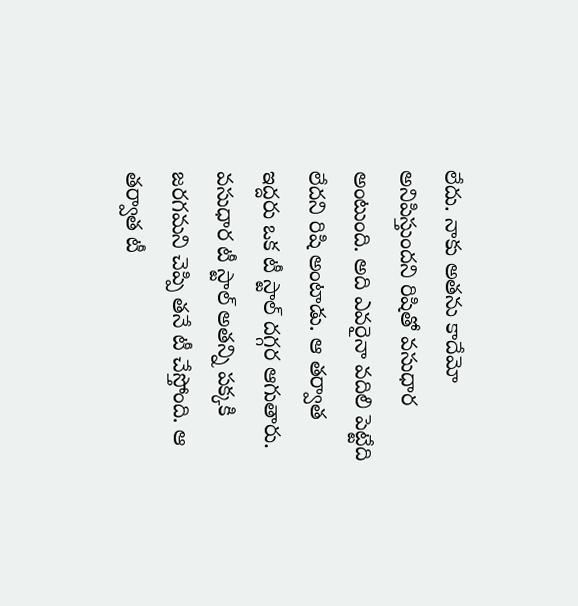లేదు. నాకు అతను కాదేమో అనిపిస్తుందని రిషితో వసుధార అంటుంది. అది ఎవరైనా వదిలి పెట్టేది లేదని రిషి అంటాడు. ఆ తర్వాత ఇద్దరు ఒక టీ స్టాల్‌ దగ్గర ఆగుతారు. వసుధార టీ స్టాల్‌ అతన్ని పక్కకి జరగమని చెప్పి తనే టీ చేస్తోంది. ఆ తర్వాత టీ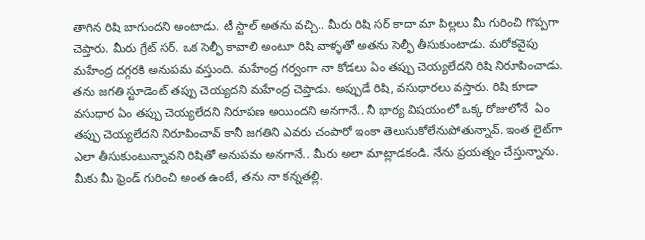తాగిన రిషి బాగుందని అంటాడు. టీ స్టాల్‌ అతను వచ్చి.. మీరు రిషి సర్‌ కాదా మా పిల్లలు మీ గురించి గొప్పగా చెప్తారు. మీరు గ్రేట్‌ సర్‌. ఒక సెల్ఫీ కావాలి అంటూ రిషి వాళ్ళతో అతను సెల్ఫీ తీసుకుంటాడు. మరోకవైపు మహేంద్ర దగ్గరకి అనుపమ వస్తుంది. మహేంద్ర గర్వంగా నా కోడలు ఏం తప్పు చెయ్యలేదని రిషి నిరూపించాడు. తను జగతి స్టూడెంట్‌ తప్పు చెయ్యదని మహేంద్ర చెప్తాడు. అప్పుడే రిషి, వసుధారలు వస్తారు. రిషి కూడా వసుధార ఏం తప్పు చెయ్యలేదని నిరూపణ అయిందని అనగానే.. నీ భార్య విషయంలో ఒక్క రోజులోనే  ఏం తప్పు చెయ్యలేదని నిరూపించావ్‌ కానీ జగతిని ఎవరు చంపారో ఇంకా తెలుసుకోలేనుపోతున్నావ్‌. ఇంత లైట్‌గా ఎలా తీసుకుంటున్నావని రిషితో అనుపమ అనగానే.. మీరు అలా మాట్లాడకండి. నేను ప్రయత్నం చేస్తున్నాను. మీకు మీ ఫ్రెండ్‌ గురించి అంత ఉంటే, తను నా కన్నతల్లి.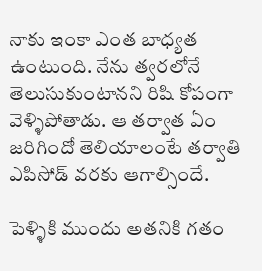నాకు ఇంకా ఎంత బాధ్యత ఉంటుంది. నేను త్వరలోనే తెలుసుకుంటానని రిషి కోపంగా వెళ్ళిపోతాడు. ఆ తర్వాత ఏం జరిగిందో తెలియాలంటే తర్వాతి ఎపిసోడ్‌ వరకు ఆగాల్సిందే.

పెళ్ళికి ముందు అతనికి గతం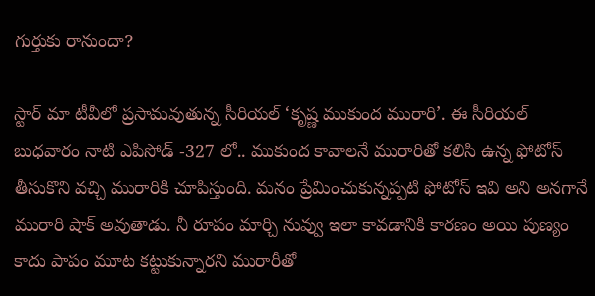గుర్తుకు రానుందా?

స్టార్‌ మా టీవీలో ప్రసామవుతున్న సీరియల్‌ ‘కృష్ణ ముకుంద మురారి’. ఈ సీరియల్‌ బుధవారం నాటి ఎపిసోడ్‌ -327 లో.. ముకుంద కావాలనే మురారితో కలిసి ఉన్న ఫోటోస్‌ తీసుకొని వచ్చి మురారికి చూపిస్తుంది. మనం ప్రేమించుకున్నప్పటి ఫోటోస్‌ ఇవి అని అనగానే మురారి షాక్‌ అవుతాడు. నీ రూపం మార్చి నువ్వు ఇలా కావడానికి కారణం అయి పుణ్యం కాదు పాపం మూట కట్టుకున్నారని మురారీతో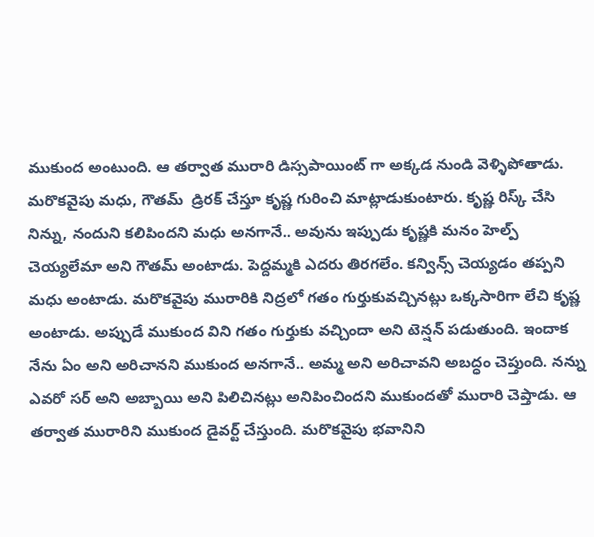ముకుంద అంటుంది. ఆ తర్వాత మురారి డిస్సపాయింట్‌ గా అక్కడ నుండి వెళ్ళిపోతాడు. మరొకవైపు మధు, గౌతమ్‌  డ్రిరక్‌ చేస్తూ కృష్ణ గురించి మాట్లాడుకుంటారు. కృష్ణ రిస్క్‌ చేసి నిన్ను, నందుని కలిపిందని మధు అనగానే.. అవును ఇప్పుడు కృష్ణకి మనం హెల్ప్‌ చెయ్యలేమా అని గౌతమ్‌ అంటాడు. పెద్దమ్మకి ఎదరు తిరగలేం. కన్విన్స్‌ చెయ్యడం తప్పని మధు అంటాడు. మరొకవైపు మురారికి నిద్రలో గతం గుర్తుకువచ్చినట్లు ఒక్కసారిగా లేచి కృష్ణ అంటాడు. అప్పుడే ముకుంద విని గతం గుర్తుకు వచ్చిందా అని టెన్షన్‌ పడుతుంది. ఇందాక నేను ఏం అని అరిచానని ముకుంద అనగానే.. అమ్మ అని అరిచావని అబద్ధం చెప్తుంది. నన్ను ఎవరో సర్‌ అని అబ్బాయి అని పిలిచినట్లు అనిపించిందని ముకుందతో మురారి చెప్తాడు. ఆ తర్వాత మురారిని ముకుంద డైవర్ట్‌ చేస్తుంది. మరొకవైపు భవానిని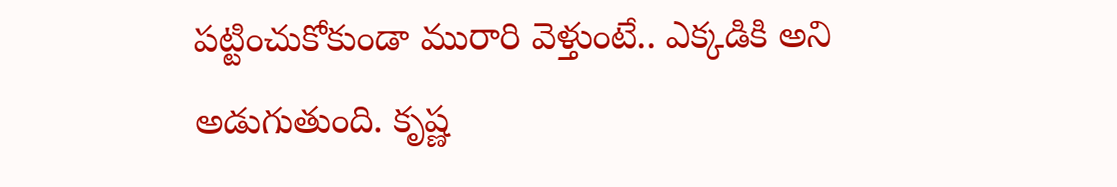పట్టించుకోకుండా మురారి వెళ్తుంటే.. ఎక్కడికి అని అడుగుతుంది. కృష్ణ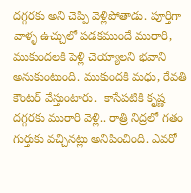దగ్గరకు అని చెప్పి వెళ్లిపోతాడు. పూర్తిగా వాళ్ళ ఉచ్చులో పడకముందే మురారి, ముకుందలకి పెళ్లి చెయ్యాలని భవాని అనుకుంటుంది. ముకుందకి మధు, రేవతి కౌంటర్‌ వేస్తుంటారు.  కాసేపటికి కృష్ణ దగ్గరకు మురారి వెళ్లి.. రాత్రి నిద్రలో గతం గుర్తుకు వచ్చినట్లు అనిపించింది. ఎవరో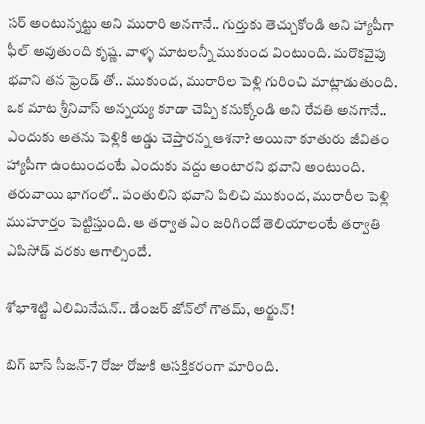సర్‌ అంటున్నట్టు అని మురారి అనగానే.. గుర్తుకు తెచ్చుకోండి అని హ్యాపీగా ఫీల్‌ అవుతుంది కృష్ణ. వాళ్ళ మాటలన్నీ ముకుంద వింటుంది. మరొకవైపు భవాని తన ఫ్రెండ్‌ తో.. ముకుంద, మురారిల పెళ్లి గురించి మాట్లాడుతుంది. ఒక మాట శ్రీనివాస్‌ అన్నయ్య కూడా చెప్పి కనుక్కోండి అని రేవతి అనగానే.. ఎందుకు అతను పెళ్లికి అడ్డు చెప్తారన్న ఆశనా? అయినా కూతురు జీవితం హ్యాపీగా ఉంటుందంటే ఎందుకు వద్దు అంటారని భవాని అంటుంది. తరువాయి భాగంలో.. పంతులిని భవాని పిలిచి ముకుంద, మురారీల పెళ్లి ముహూర్తం పెట్టిస్తుంది. ఆ తర్వాత ఏం జరిగిందో తెలియాలంటే తర్వాతి ఎపిసోడ్‌ వరకు ఆగాల్సిందే.

శోభాశెట్టి ఎలిమినేషన్‌.. డేంజర్‌ జోన్‌లో గౌతమ్‌, అర్జున్‌!

బిగ్‌ బాస్‌ సీజన్‌-7 రోజు రోజుకి ఆసక్తికరంగా మారింది.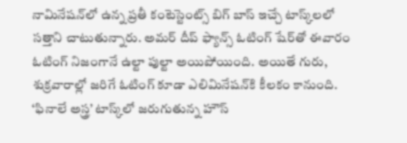నామినేషన్‌లో ఉన్న ప్రతీ కంటెస్టెంట్స్‌ బిగ్‌ బాస్‌ ఇచ్చే టాస్క్‌లలో సత్తాని చాటుతున్నారు. అమర్‌ దీప్‌ ఫ్యాన్స్‌ ఓటింగ్‌ షేర్‌తో ఈవారం ఓటింగ్‌ నిజంగానే ఉల్టా పుల్టా అయిపోయింది. అయితే గురు, శుక్రవారాల్లో జరిగే ఓటింగ్‌ కూడా ఎలిమినేషన్‌కి కీలకం కానుంది. ‘ఫినాలే అస్త్ర’ టాస్క్‌లో జరుగుతున్న హౌస్‌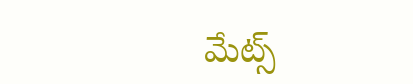మేట్స్‌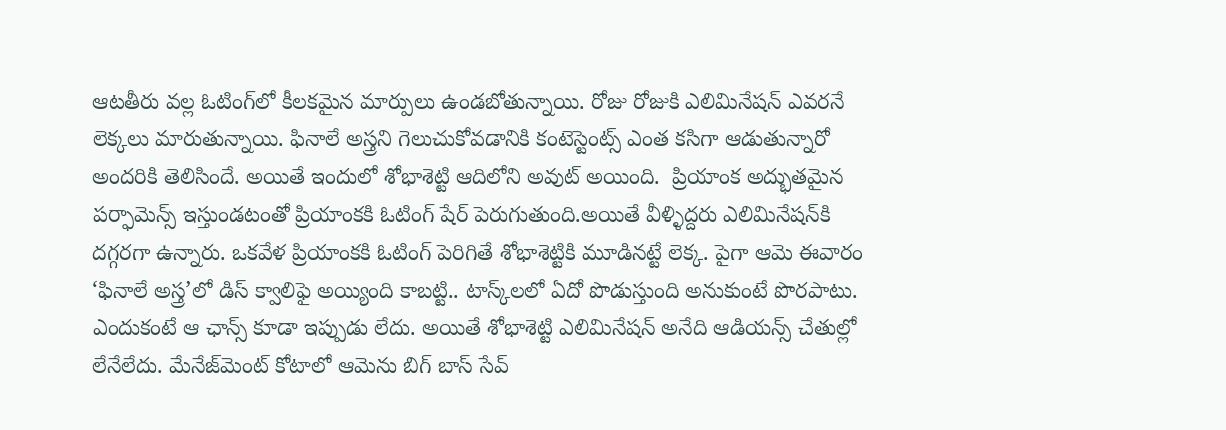ఆటతీరు వల్ల ఓటింగ్‌లో కీలకమైన మార్పులు ఉండబోతున్నాయి. రోజు రోజుకి ఎలిమినేషన్‌ ఎవరనే లెక్కలు మారుతున్నాయి. ఫినాలే అస్త్రని గెలుచుకోవడానికి కంటెస్టెంట్స్‌ ఎంత కసిగా ఆడుతున్నారో అందరికి తెలిసిందే. అయితే ఇందులో శోభాశెట్టి ఆదిలోని అవుట్‌ అయింది.  ప్రియాంక అద్భుతమైన పర్ఫామెన్స్‌ ఇస్తుండటంతో ప్రియాంకకి ఓటింగ్‌ షేర్‌ పెరుగుతుంది.అయితే వీళ్ళిద్దరు ఎలిమినేషన్‌కి దగ్గరగా ఉన్నారు. ఒకవేళ ప్రియాంకకి ఓటింగ్‌ పెరిగితే శోభాశెట్టికి మూడినట్టే లెక్క. పైగా ఆమె ఈవారం ‘ఫినాలే అస్త్ర’లో డిస్‌ క్వాలిఫై అయ్యింది కాబట్టి.. టాస్క్‌లలో ఏదో పొడుస్తుంది అనుకుంటే పొరపాటు. ఎందుకంటే ఆ ఛాన్స్‌ కూడా ఇప్పుడు లేదు. అయితే శోభాశెట్టి ఎలిమినేషన్‌ అనేది ఆడియన్స్‌ చేతుల్లో లేనేలేదు. మేనేజ్‌మెంట్‌ కోటాలో ఆమెను బిగ్‌ బాస్‌ సేవ్‌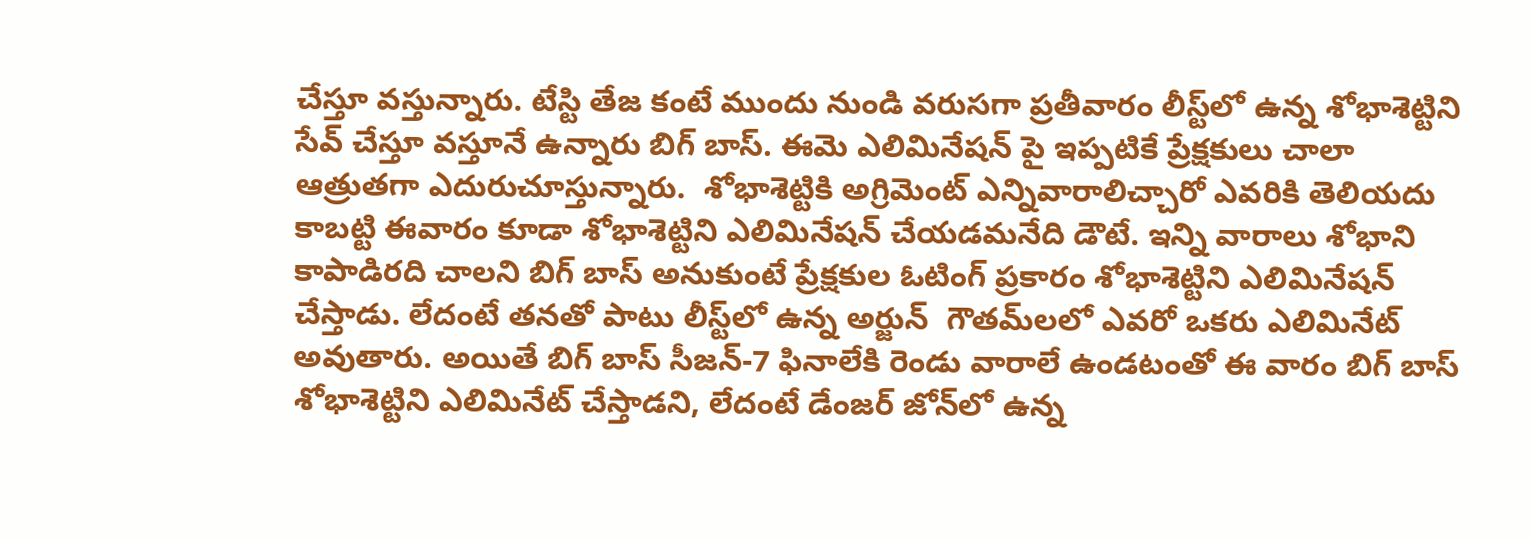చేస్తూ వస్తున్నారు. టేస్టి తేజ కంటే ముందు నుండి వరుసగా ప్రతీవారం లీస్ట్‌లో ఉన్న శోభాశెట్టిని సేవ్‌ చేస్తూ వస్తూనే ఉన్నారు బిగ్‌ బాస్‌. ఈమె ఎలిమినేషన్‌ పై ఇప్పటికే ప్రేక్షకులు చాలా ఆత్రుతగా ఎదురుచూస్తున్నారు.  శోభాశెట్టికి అగ్రిమెంట్‌ ఎన్నివారాలిచ్చారో ఎవరికి తెలియదు కాబట్టి ఈవారం కూడా శోభాశెట్టిని ఎలిమినేషన్‌ చేయడమనేది డౌటే. ఇన్ని వారాలు శోభాని కాపాడిరది చాలని బిగ్‌ బాస్‌ అనుకుంటే ప్రేక్షకుల ఓటింగ్‌ ప్రకారం శోభాశెట్టిని ఎలిమినేషన్‌ చేస్తాడు. లేదంటే తనతో పాటు లీస్ట్‌లో ఉన్న అర్జున్‌  గౌతమ్‌లలో ఎవరో ఒకరు ఎలిమినేట్‌ అవుతారు. అయితే బిగ్‌ బాస్‌ సీజన్‌-7 ఫినాలేకి రెండు వారాలే ఉండటంతో ఈ వారం బిగ్‌ బాస్‌ శోభాశెట్టిని ఎలిమినేట్‌ చేస్తాడని, లేదంటే డేంజర్‌ జోన్‌లో ఉన్న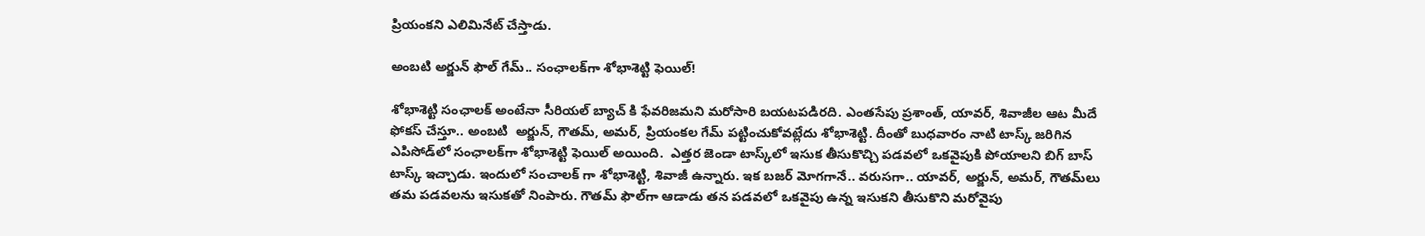ప్రియంకని ఎలిమినేట్‌ చేస్తాడు.

అంబటి అర్జున్‌ ఫౌల్‌ గేమ్‌.. సంఛాలక్‌గా శోభాశెట్టి ఫెయిల్‌!

శోభాశెట్టి సంఛాలక్‌ అంటేనా సీరియల్‌ బ్యాచ్‌ కి ఫేవరిజమని మరోసారి బయటపడిరది. ఎంతసేపు ప్రశాంత్‌, యావర్‌, శివాజీల ఆట మీదే ఫోకస్‌ చేస్తూ.. అంబటి  అర్జున్‌, గౌతమ్‌, అమర్‌, ప్రియంకల గేమ్‌ పట్టించుకోవట్లేదు శోభాశెట్టి. దీంతో బుధవారం నాటి టాస్క్‌ జరిగిన ఎపిసోడ్‌లో సంఛాలక్‌గా శోభాశెట్టి ఫెయిల్‌ అయింది.  ఎత్తర జెండా టాస్క్‌లో ఇసుక తీసుకొచ్చి పడవలో ఒకవైపుకి పోయాలని బిగ్‌ బాస్‌ టాస్క్‌ ఇచ్చాడు. ఇందులో సంచాలక్‌ గా శోభాశెట్టి, శివాజీ ఉన్నారు. ఇక బజర్‌ మోగగానే.. వరుసగా.. యావర్‌, అర్జున్‌, అమర్‌, గౌతమ్‌లు తమ పడవలను ఇసుకతో నింపారు. గౌతమ్‌ ఫౌల్‌గా ఆడాడు తన పడవలో ఒకవైపు ఉన్న ఇసుకని తీసుకొని మరోవైపు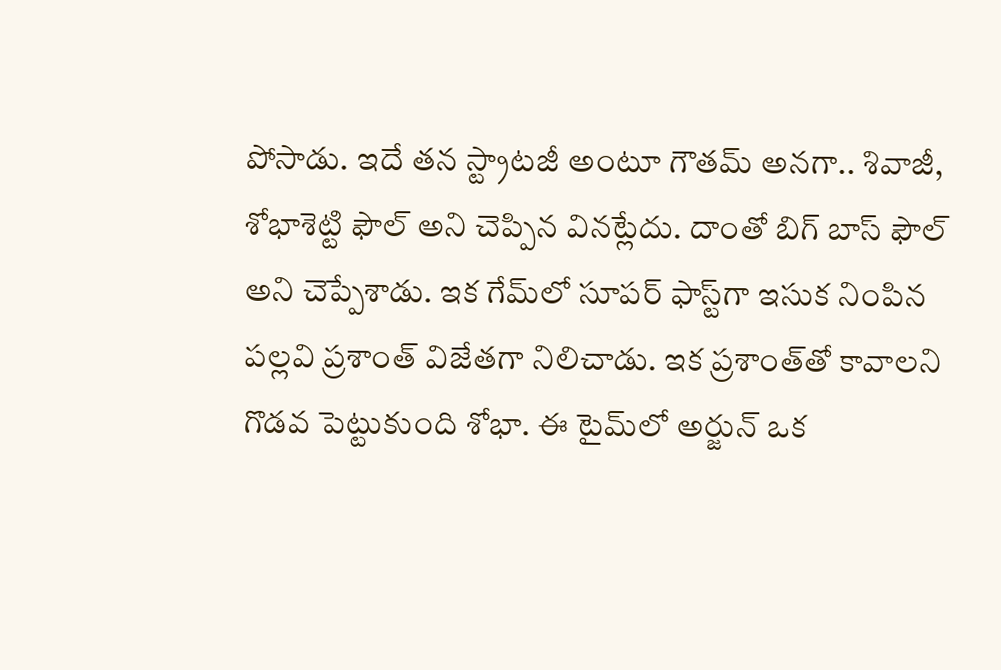పోసాడు. ఇదే తన స్ట్రాటజీ అంటూ గౌతమ్‌ అనగా.. శివాజీ, శోభాశెట్టి ఫౌల్‌ అని చెప్పిన వినట్లేదు. దాంతో బిగ్‌ బాస్‌ ఫౌల్‌ అని చెప్పేశాడు. ఇక గేమ్‌లో సూపర్‌ ఫాస్ట్‌గా ఇసుక నింపిన పల్లవి ప్రశాంత్‌ విజేతగా నిలిచాడు. ఇక ప్రశాంత్‌తో కావాలని గొడవ పెట్టుకుంది శోభా. ఈ టైమ్‌లో అర్జున్‌ ఒక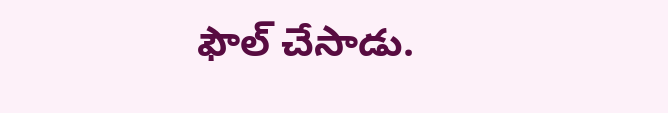ఫౌల్‌ చేసాడు.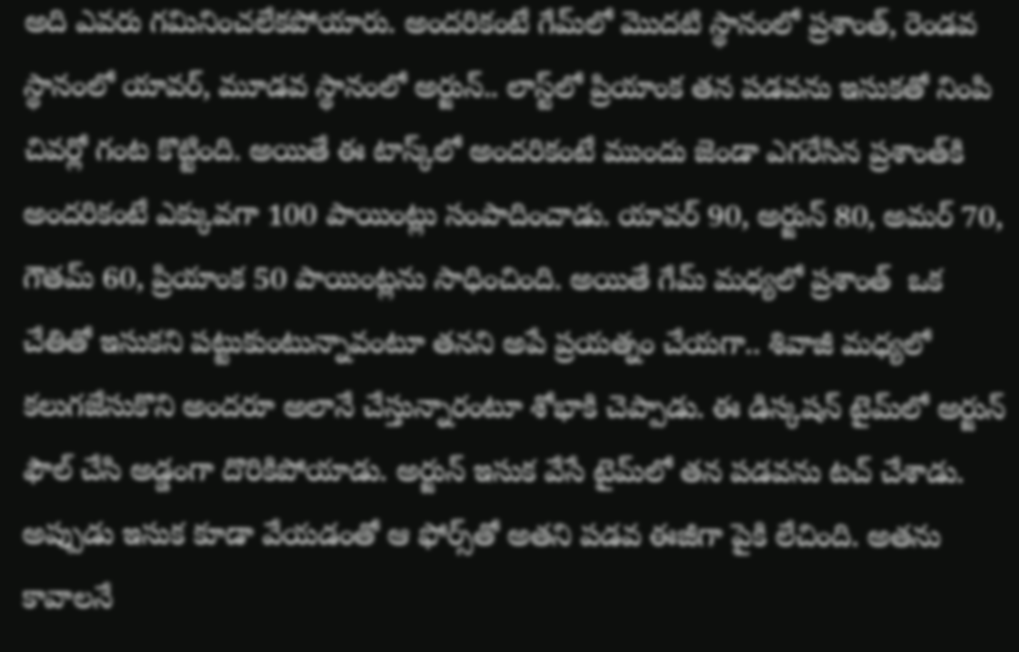అది ఎవరు గమినించలేకపోయారు. అందరికంటే గేమ్‌లో మొదటి స్థానంలో ప్రశాంత్‌, రెండవ స్థానంలో యావర్‌, మూడవ స్థానంలో అర్జున్‌.. లాస్ట్‌లో ప్రియాంక తన పడవను ఇసుకతో నింపి చివర్లో గంట కొట్టింది. అయితే ఈ టాస్క్‌లో అందరికంటే ముందు జెండా ఎగరేసిన ప్రశాంత్‌కి అందరికంటే ఎక్కువగా 100 పాయింట్లు సంపాదించాడు. యావర్‌ 90, అర్జున్‌ 80, అమర్‌ 70, గౌతమ్‌ 60, ప్రియాంక 50 పాయింట్లను సాధించింది. అయితే గేమ్‌ మధ్యలో ప్రశాంత్‌  ఒక చేతితో ఇసుకని పట్టుకుంటున్నావంటూ తనని అపే ప్రయత్నం చేయగా.. శివాజీ మధ్యలో కలుగజేసుకొని అందరూ అలానే చేస్తున్నారంటూ శోభాకి చెప్పాడు. ఈ డిస్కషన్‌ టైమ్‌లో అర్జున్‌ ఫౌల్‌ చేసి అడ్డంగా దొరికిపోయాడు. అర్జున్‌ ఇసుక వేసే టైమ్‌లో తన పడవను టచ్‌ చేశాడు. అప్పుడు ఇసుక కూడా వేయడంతో ఆ ఫోర్స్‌తో అతని పడవ ఈజీగా పైకి లేచింది. అతను కావాలనే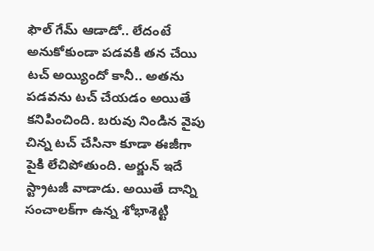ఫౌల్‌ గేమ్‌ ఆడాడో.. లేదంటే అనుకోకుండా పడవకి తన చేయి టచ్‌ అయ్యిందో కానీ.. అతను పడవను టచ్‌ చేయడం అయితే కనిపించింది. బరువు నిండిన వైపు చిన్న టచ్‌ చేసినా కూడా ఈజీగా పైకి లేచిపోతుంది. అర్జున్‌ ఇదే స్ట్రాటజీ వాడాడు. అయితే దాన్ని సంచాలక్‌గా ఉన్న శోభాశెట్టి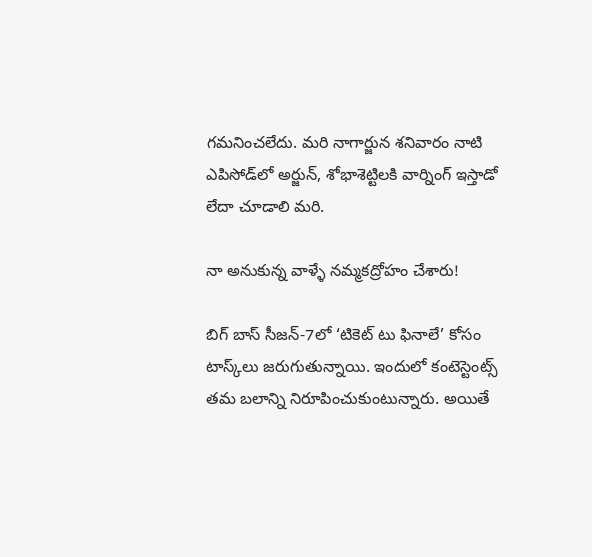గమనించలేదు. మరి నాగార్జున శనివారం నాటి ఎపిసోడ్‌లో అర్జున్‌, శోభాశెట్టిలకి వార్నింగ్‌ ఇస్తాడో లేదా చూడాలి మరి.

నా అనుకున్న వాళ్ళే నమ్మకద్రోహం చేశారు!

బిగ్‌ బాస్‌ సీజన్‌-7లో ‘టికెట్‌ టు ఫినాలే’ కోసం టాస్క్‌లు జరుగుతున్నాయి. ఇందులో కంటెస్టెంట్స్‌ తమ బలాన్ని నిరూపించుకుంటున్నారు. అయితే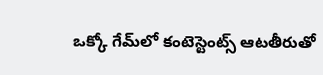ఒక్కో గేమ్‌లో కంటెస్టెంట్స్‌ ఆటతీరుతో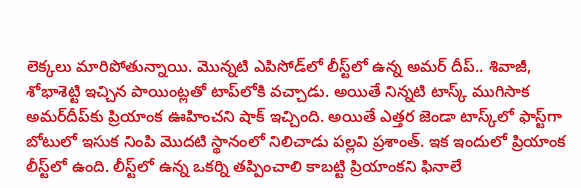లెక్కలు మారిపోతున్నాయి. మొన్నటి ఎపిసోడ్‌లో లీస్ట్‌లో ఉన్న అమర్‌ దీప్‌.. శివాజీ, శోభాశెట్టి ఇచ్చిన పాయింట్లతో టాప్‌లోకి వచ్చాడు. అయితే నిన్నటి టాస్క్‌ ముగిసాక అమర్‌దీప్‌కు ప్రియాంక ఊహించని షాక్‌ ఇచ్చింది. అయితే ఎత్తర జెండా టాస్క్‌లో ఫాస్ట్‌గా బోటులో ఇసుక నింపి మొదటి స్థానంలో నిలిచాడు పల్లవి ప్రశాంత్‌. ఇక ఇందులో ప్రియాంక లీస్ట్‌లో ఉంది. లీస్ట్‌లో ఉన్న ఒకర్ని తప్పించాలి కాబట్టి ప్రియాంకని ఫినాలే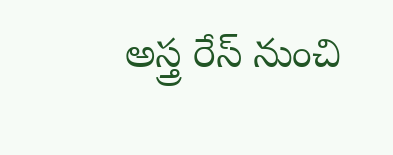అస్త్ర రేస్‌ నుంచి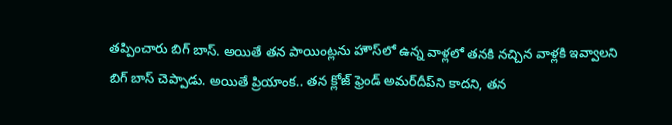తప్పించారు బిగ్‌ బాస్‌. అయితే తన పాయింట్లను హౌస్‌లో ఉన్న వాళ్లలో తనకి నచ్చిన వాళ్లకి ఇవ్వాలని బిగ్‌ బాస్‌ చెప్పాడు. అయితే ప్రియాంక.. తన క్లోజ్‌ ఫ్రెండ్‌ అమర్‌దీప్‌ని కాదని, తన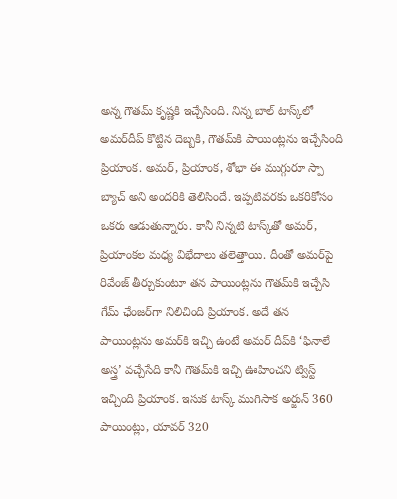అన్న గౌతమ్‌ కృష్ణకి ఇచ్చేసింది. నిన్న బాల్‌ టాస్క్‌లో అమర్‌దీప్‌ కొట్టిన దెబ్బకి, గౌతమ్‌కి పాయింట్లను ఇచ్చేసింది ప్రియాంక. అమర్‌, ప్రియాంక, శోభా ఈ ముగ్గురూ స్పా బ్యాచ్‌ అని అందరికి తెలిసిందే. ఇప్పటివరకు ఒకరికోసం ఒకరు ఆడుతున్నారు. కానీ నిన్నటి టాస్క్‌తో అమర్‌, ప్రియాంకల మధ్య విభేదాలు తలెత్తాయి. దీంతో అమర్‌పై రివేంజ్‌ తీర్చుకుంటూ తన పాయింట్లను గౌతమ్‌కి ఇచ్చేసి గేమ్‌ ఛేంజర్‌గా నిలిచింది ప్రియాంక. అదే తన పాయింట్లను అమర్‌కి ఇచ్చి ఉంటే అమర్‌ దీప్‌కి ‘ఫినాలే అస్త్ర’ వచ్చేసేది కానీ గౌతమ్‌కి ఇచ్చి ఊహించని ట్విస్ట్‌ ఇచ్చింది ప్రియాంక. ఇసుక టాస్క్‌ ముగిసాక అర్జున్‌ 360 పాయింట్లు, యావర్‌ 320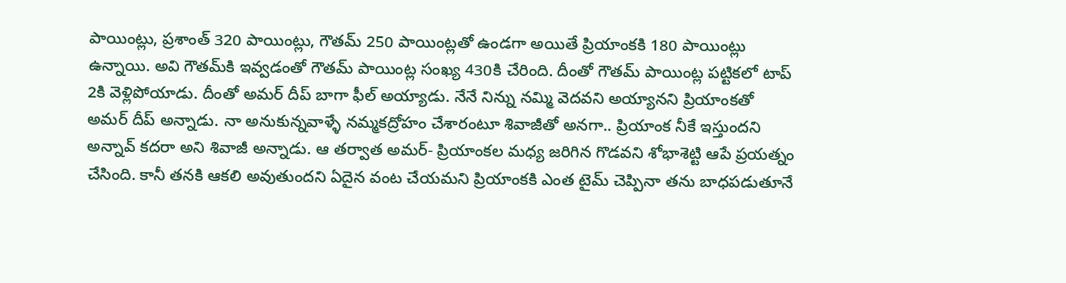పాయింట్లు, ప్రశాంత్‌ 320 పాయింట్లు, గౌతమ్‌ 250 పాయింట్లతో ఉండగా అయితే ప్రియాంకకి 180 పాయింట్లు ఉన్నాయి. అవి గౌతమ్‌కి ఇవ్వడంతో గౌతమ్‌ పాయింట్ల సంఖ్య 430కి చేరింది. దీంతో గౌతమ్‌ పాయింట్ల పట్టికలో టాప్‌ 2కి వెళ్లిపోయాడు. దీంతో అమర్‌ దీప్‌ బాగా ఫీల్‌ అయ్యాడు. నేనే నిన్ను నమ్మి వెదవని అయ్యానని ప్రియాంకతో అమర్‌ దీప్‌ అన్నాడు. నా అనుకున్నవాళ్ళే నమ్మకద్రోహం చేశారంటూ శివాజీతో అనగా.. ప్రియాంక నీకే ఇస్తుందని అన్నావ్‌ కదరా అని శివాజీ అన్నాడు. ఆ తర్వాత అమర్‌- ప్రియాంకల మధ్య జరిగిన గొడవని శోభాశెట్టి ఆపే ప్రయత్నం చేసింది. కానీ తనకి ఆకలి అవుతుందని ఏదైన వంట చేయమని ప్రియాంకకి ఎంత టైమ్‌ చెప్పినా తను బాధపడుతూనే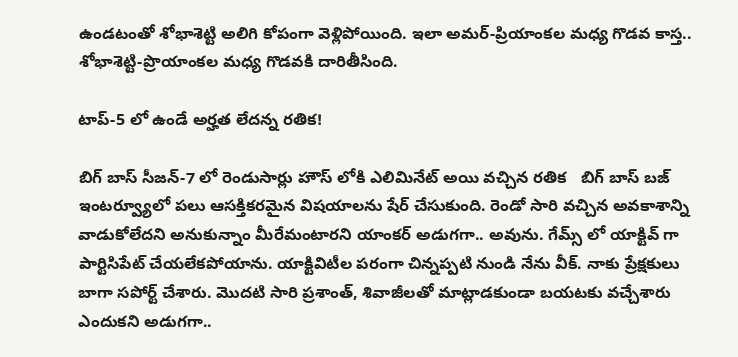ఉండటంతో శోభాశెట్టి అలిగి కోపంగా వెళ్లిపోయింది. ఇలా అమర్‌-ప్రియాంకల మధ్య గొడవ కాస్త.. శోభాశెట్టి-ప్రొయాంకల మధ్య గొడవకి దారితీసింది.

టాప్-5 లో ఉండే అర్హత లేదన్న రతిక!

బిగ్ బాస్ సీజన్-7 లో రెండుసార్లు హౌస్ లోకి ఎలిమినేట్ అయి వచ్చిన రతిక   బిగ్ బాస్ బజ్ ఇంటర్వ్యూలో పలు ఆసక్తికరమైన విషయాలను షేర్ చేసుకుంది. రెండో సారి వచ్చిన అవకాశాన్ని వాడుకోలేదని అనుకున్నాం మీరేమంటారని యాంకర్ అడుగగా.. అవును. గేమ్స్ లో యాక్టివ్ గా పార్టిసిపేట్ చేయలేకపోయాను. యాక్టివిటీల పరంగా చిన్నప్పటి నుండి నేను వీక్. నాకు ప్రేక్షకులు బాగా సపోర్ట్ చేశారు. మొదటి సారి ప్రశాంత్, శివాజీలతో మాట్లాడకుండా బయటకు వచ్చేశారు ఎందుకని అడుగగా..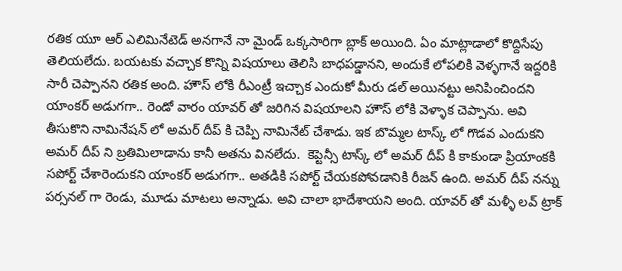రతిక యూ ఆర్ ఎలిమినేటెడ్ అనగానే నా మైండ్ ఒక్కసారిగా బ్లాక్ అయింది. ఏం మాట్లాడాలో కొద్దిసేపు తెలియలేదు. బయటకు వచ్చాక కొన్ని విషయాలు తెలిసి బాధపడ్డానని, అందుకే లోపలికి వెళ్ళగానే ఇద్దరికి సారీ చెప్పానని రతిక అంది. హౌస్ లోకి రీఎంట్రీ ఇచ్చాక ఎందుకో మీరు డల్ అయినట్టు అనిపించిందని యాంకర్ అడుగగా.. రెండో వారం యావర్ తో జరిగిన విషయాలని హౌస్ లోకి వెళ్ళాక చెప్పాను. అవి తీసుకొని నామినేషన్ లో అమర్ దీప్ కి చెప్పి నామినేట్ చేశాడు. ఇక బొమ్మల టాస్క్ లో గొడవ ఎందుకని అమర్ దీప్ ని బ్రతిమిలాడాను కానీ అతను వినలేదు.  కెప్టెన్సీ టాస్క్ లో అమర్ దీప్ కి కాకుండా ప్రియాంకకి సపోర్ట్ చేశారెందుకని యాంకర్ అడుగగా.. అతడికి సపోర్ట్ చేయకపోవడానికి రీజన్ ఉంది. అమర్‌ దీప్ నన్ను పర్సనల్ గా రెండు, మూడు మాటలు అన్నాడు. అవి చాలా భాదేశాయని అంది. యావర్ తో మళ్ళీ లవ్ ట్రాక్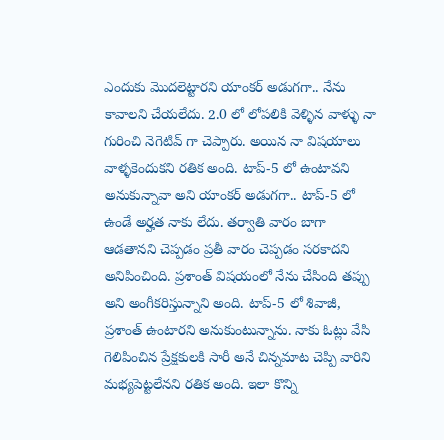ఎందుకు మొదలెట్టారని యాంకర్ అడుగగా.. నేను కావాలని చేయలేదు. 2.0 లో లోపలికి వెళ్ళిన వాళ్ళు నా గురించి నెగెటివ్ గా చెప్పారు. అయిన నా విషయాలు వాళ్ళకెందుకని రతిక అంది. టాప్-5 లో ఉంటావని అనుకున్నావా అని యాంకర్ అడుగగా.. టాప్-5 లో ఉండే అర్హత నాకు లేదు. తర్వాతి వారం బాగా ఆడతానని చెప్పడం ప్రతీ వారం చెప్పడం సరకాదని అనిపించింది. ప్రశాంత్ విషయంలో నేను చేసింది తప్పు అని అంగీకరిస్తున్నాని అంది. టాప్-5 లో శివాజీ, ప్రశాంత్ ఉంటారని అనుకుంటున్నాను. నాకు ఓట్లు వేసి గెలిపించిన ప్రేక్షకులకి సారీ అనే చిన్నమాట చెప్పి వారిని  మభ్యపెట్టలేనని రతిక అంది. ఇలా కొన్ని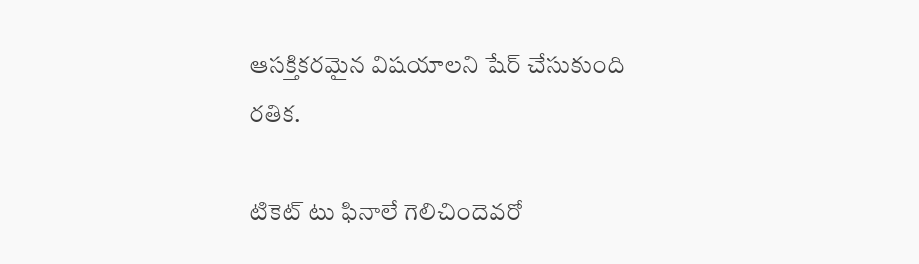ఆసక్తికరమైన విషయాలని షేర్ చేసుకుంది రతిక.

టికెట్ టు ఫినాలే గెలిచిందెవరో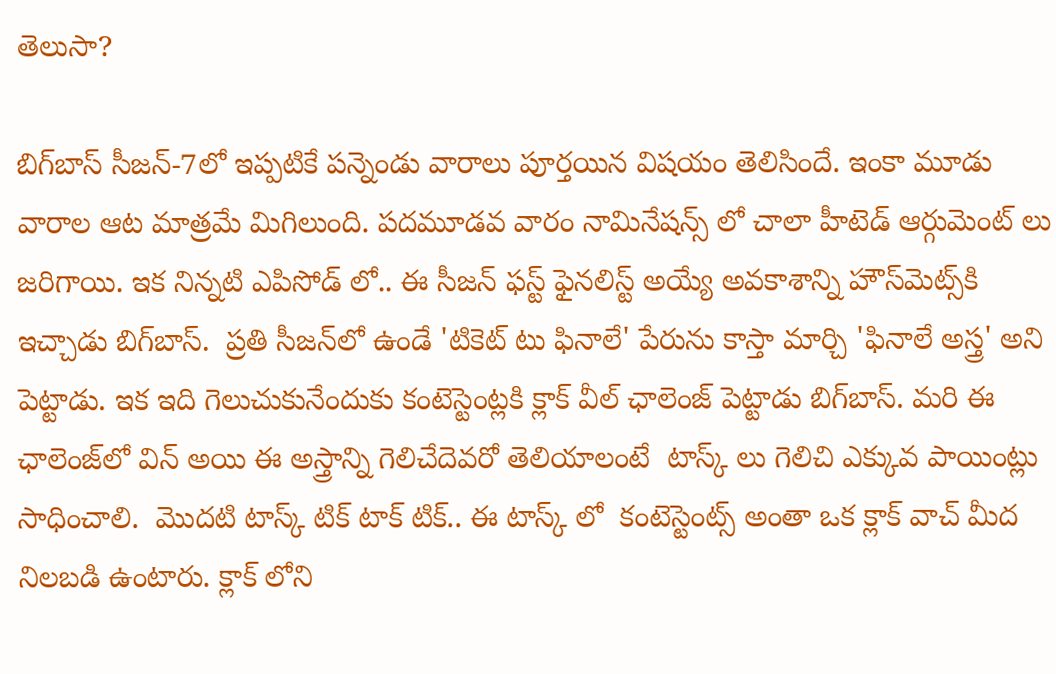తెలుసా?

బిగ్‌బాస్ సీజన్-7లో ఇప్పటికే పన్నెండు వారాలు పూర్తయిన విషయం తెలిసిందే. ఇంకా మూడు వారాల ఆట మాత్రమే మిగిలుంది. పదమూడవ వారం నామినేషన్స్ లో చాలా హీటెడ్ ఆర్గుమెంట్ లు జరిగాయి. ఇక నిన్నటి ఎపిసోడ్ లో.. ఈ సీజన్ ఫస్ట్ ఫైనలిస్ట్ అయ్యే అవకాశాన్ని హౌస్‌మెట్స్‌కి ఇచ్చాడు బిగ్‌బాస్.  ప్రతి సీజన్‌లో ఉండే 'టికెట్ టు ఫినాలే' పేరును కాస్తా మార్చి 'ఫినాలే అస్త్ర' అని పెట్టాడు. ఇక ఇది గెలుచుకునేందుకు కంటెస్టెంట్లకి క్లాక్ వీల్ ఛాలెంజ్ పెట్టాడు బిగ్‌బాస్. మరి ఈ ఛాలెంజ్‌లో విన్ అయి ఈ అస్త్రాన్ని గెలిచేదెవరో‌ తెలియాలంటే  టాస్క్ లు గెలిచి ఎక్కువ పాయింట్లు సాధించాలి.  మొదటి టాస్క్ టిక్ టాక్ టిక్.. ఈ టాస్క్ లో  కంటెస్టెంట్స్ అంతా ఒక క్లాక్ వాచ్ మీద నిలబడి ఉంటారు. క్లాక్ లోని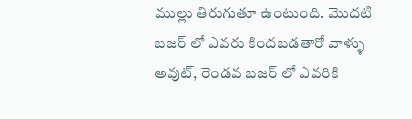ముల్లు తిరుగుతూ ఉంటుంది. మొదటి బజర్ లో ఎవరు కిందబడతారో వాళ్ళు అవుట్, రెండవ బజర్ లో ఎవరికి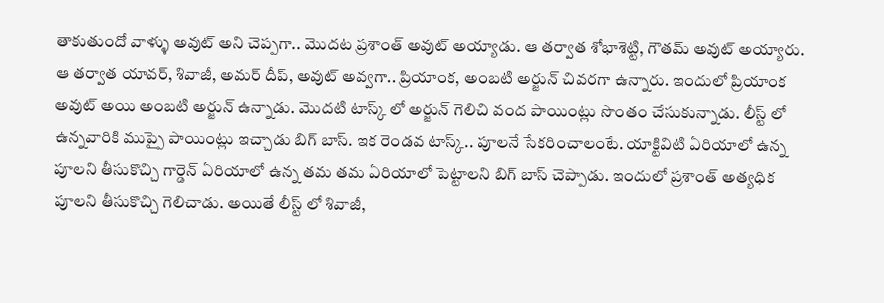తాకుతుందో వాళ్ళు అవుట్ అని చెప్పగా.. మొదట ప్రశాంత్ అవుట్ అయ్యాడు. ఆ తర్వాత శోభాశెట్టి, గౌతమ్ అవుట్ అయ్యారు. ఆ తర్వాత యావర్, శివాజీ, అమర్ దీప్, అవుట్ అవ్వగా.. ప్రియాంక, అంబటి అర్జున్ చివరగా ఉన్నారు. ఇందులో ప్రియాంక అవుట్ అయి అంబటి అర్జున్ ఉన్నాడు. మొదటి టాస్క్ లో అర్జున్ గెలిచి వంద పాయింట్లు సొంతం చేసుకున్నాడు. లీస్ట్ లో ఉన్నవారికి ముప్పై పాయింట్లు ఇచ్చాడు బిగ్ బాస్. ఇక రెండవ టాస్క్.. పూలనే సేకరించాలంటే. యాక్టివిటి ఏరియాలో ఉన్న పూలని తీసుకొచ్చి గార్డెన్ ఏరియాలో ఉన్న తమ తమ ఏరియాలో పెట్టాలని బిగ్ బాస్ చెప్పాడు. ఇందులో ప్రశాంత్ అత్యధిక పూలని తీసుకొచ్చి గెలిచాడు‌. అయితే లీస్ట్ లో శివాజీ,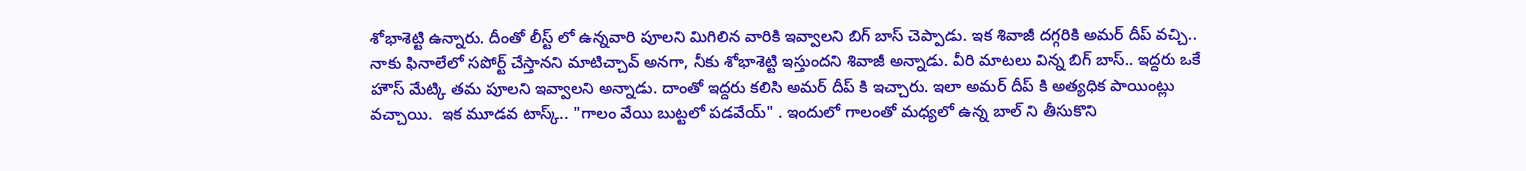శోభాశెట్టి ఉన్నారు. దీంతో లీస్ట్ లో ఉన్నవారి పూలని మిగిలిన వారికి ఇవ్వాలని బిగ్ బాస్ చెప్పాడు. ఇక శివాజీ దగ్గరికి అమర్ దీప్ వచ్చి.. నాకు ఫినాలేలో సపోర్ట్ చేస్తానని మాటిచ్చావ్ అనగా, నీకు శోభాశెట్టి ఇస్తుందని శివాజీ అన్నాడు. వీరి మాటలు విన్న బిగ్ బాస్.. ఇద్దరు ఒకే హౌస్ మేట్కి తమ పూలని ఇవ్వాలని అన్నాడు. దాంతో ఇద్దరు కలిసి అమర్ దీప్ కి ఇచ్చారు. ఇలా అమర్ దీప్ కి అత్యధిక పాయింట్లు వచ్చాయి.  ఇక మూడవ టాస్క్.. "గాలం వేయి బుట్టలో పడవేయ్" . ఇందులో గాలంతో మధ్యలో ఉన్న బాల్ ని తీసుకొని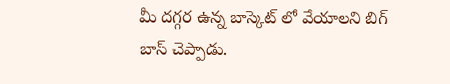మీ దగ్గర ఉన్న బాస్కెట్ లో వేయాలని బిగ్ బాస్ చెప్పాడు.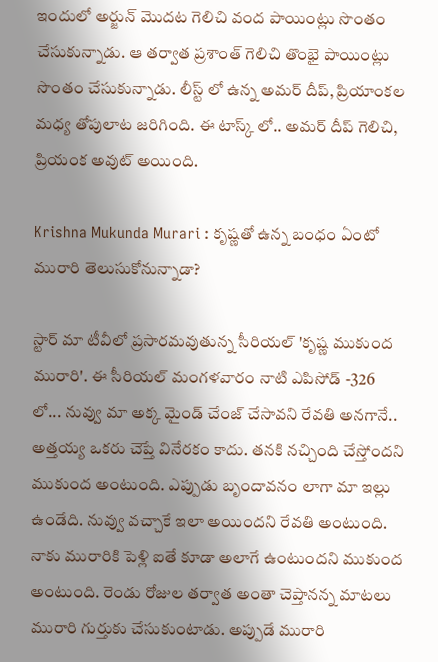ఇందులో అర్జున్ మొదట గెలిచి వంద పాయింట్లు సొంతం చేసుకున్నాడు. ఆ తర్వాత ప్రశాంత్ గెలిచి తొంభై పాయింట్లు సొంతం చేసుకున్నాడు. లీస్ట్ లో ఉన్న అమర్ దీప్, ప్రియాంకల మధ్య తోపులాట జరిగింది. ఈ టాస్క్ లో.. అమర్ దీప్ గెలిచి, ప్రియంక అవుట్ అయింది‌.

Krishna Mukunda Murari : కృష్ణతో ఉన్న బంధం ఏంటో మురారి తెలుసుకోనున్నాడా?

స్టార్ మా టీవీలో ప్రసారమవుతున్న సీరియల్ 'కృష్ణ ముకుంద మురారి'. ఈ సీరియల్ మంగళవారం నాటి ఎపిసోడ్ -326 లో... నువ్వు మా అక్క మైండ్ చేంజ్ చేసావని రేవతి అనగానే.. అత్తయ్య ఒకరు చెప్తే వినేరకం కాదు. తనకి నచ్చింది చేస్తోందని ముకుంద అంటుంది. ఎప్పుడు బృందావనం లాగా మా ఇల్లు ఉండేది. నువ్వు వచ్చాకే ఇలా అయిందని రేవతి అంటుంది. నాకు మురారికి పెళ్లి ఐతే కూడా అలాగే ఉంటుందని ముకుంద అంటుంది. రెండు రోజుల తర్వాత అంతా చెప్తానన్న మాటలు మురారి గుర్తుకు చేసుకుంటాడు. అప్పుడే మురారి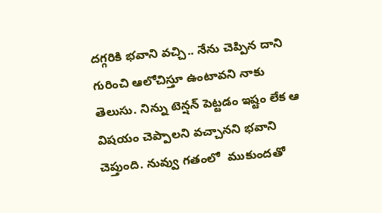దగ్గరికి భవాని వచ్చి.. నేను చెప్పిన దాని గురించి ఆలోచిస్తూ ఉంటావని నాకు తెలుసు. నిన్ను టెన్షన్ పెట్టడం ఇష్టం లేక ఆ విషయం చెప్పాలని వచ్చానని భవాని చెప్తుంది. నువ్వు గతంలో  ముకుందతో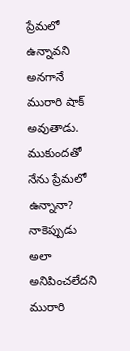ప్రేమలో ఉన్నావని అనగానే మురారి షాక్ అవుతాడు. ముకుందతో నేను ప్రేమలో ఉన్నానా? నాకెప్పుడు అలా అనిపించలేదని మురారి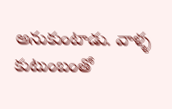అనుకుంటాడు. వాళ్ళ కుటుంబంతో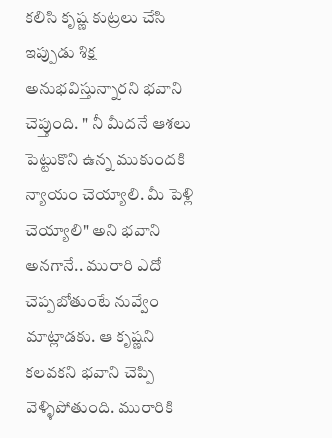కలిసి కృష్ణ కుట్రలు చేసి ఇప్పుడు శిక్ష అనుభవిస్తున్నారని భవాని చెప్తుంది. " నీ మీదనే ఆశలు పెట్టుకొని ఉన్న ముకుందకి న్యాయం చెయ్యాలి. మీ పెళ్లి చెయ్యాలి" అని భవాని అనగానే.. మురారి ఎదో చెప్పబోతుంటే నువ్వేం మాట్లాడకు. ఆ కృష్ణని కలవకని భవాని చెప్పి వెళ్ళిపోతుంది. మురారికి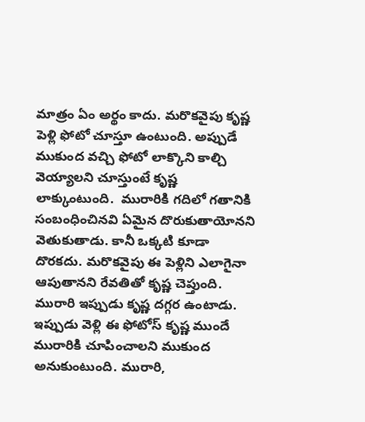మాత్రం ఏం అర్థం కాదు. మరొకవైపు కృష్ణ పెళ్లి ఫోటో చూస్తూ ఉంటుంది. అప్పుడే ముకుంద వచ్చి ఫోటో లాక్కొని కాల్చి వెయ్యాలని చూస్తుంటే కృష్ణ లాక్కుంటుంది.  మురారికి గదిలో గతానికి సంబంధించినవి ఏమైన దొరుకుతాయోనని వెతుకుతాడు. కానీ ఒక్కటి కూడా దొరకదు. మరొకవైపు ఈ పెళ్లిని ఎలాగైనా ఆపుతానని‌ రేవతితో కృష్ణ చెప్తుంది. మురారి ఇప్పుడు కృష్ణ దగ్గర ఉంటాడు. ఇప్పుడు వెళ్లి ఈ ఫోటోస్ కృష్ణ ముందే మురారికి చూపించాలని ముకుంద అనుకుంటుంది. మురారి,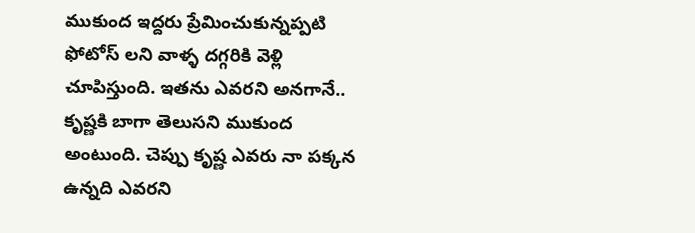ముకుంద ఇద్దరు ప్రేమించుకున్నప్పటి ఫోటోస్ లని వాళ్ళ దగ్గరికి వెళ్లి చూపిస్తుంది. ఇతను ఎవరని అనగానే.. కృష్ణకి బాగా తెలుసని ముకుంద అంటుంది. చెప్పు కృష్ణ ఎవరు నా పక్కన ఉన్నది ఎవరని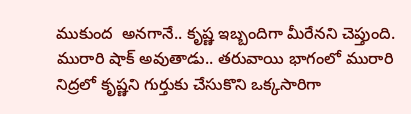ముకుంద  అనగానే.. కృష్ణ ఇబ్బందిగా మీరేనని చెప్తుంది. మురారి షాక్ అవుతాడు.. తరువాయి భాగంలో మురారి నిద్రలో కృష్ణని గుర్తుకు చేసుకొని ఒక్కసారిగా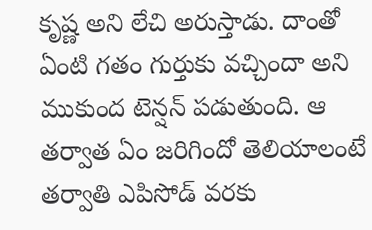కృష్ణ అని లేచి అరుస్తాడు. దాంతో ఏంటి గతం గుర్తుకు వచ్చిందా అని ముకుంద టెన్షన్ పడుతుంది. ఆ తర్వాత ఏం జరిగిందో తెలియాలంటే తర్వాతి ఎపిసోడ్ వరకు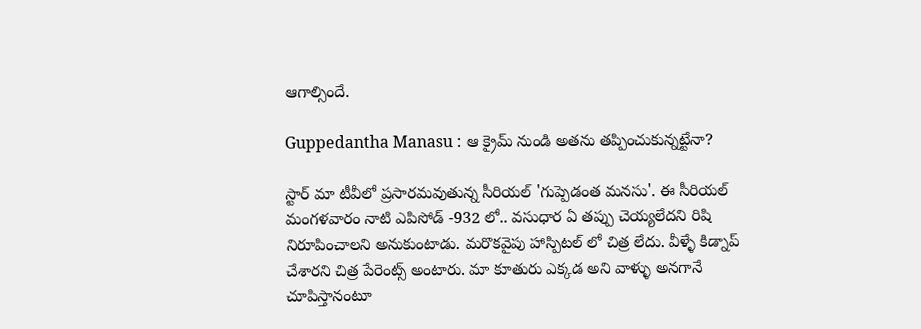ఆగాల్సిందే.

Guppedantha Manasu : ఆ క్రైమ్ నుండి అతను తప్పించుకున్నట్టేనా?

స్టార్ మా టీవీలో ప్రసారమవుతున్న సీరియల్ 'గుప్పెడంత మనసు'. ఈ సీరియల్ మంగళవారం నాటి ఎపిసోడ్ -932 లో.. వసుధార ఏ తప్పు చెయ్యలేదని రిషి నిరూపించాలని అనుకుంటాడు. మరొకవైపు హాస్పిటల్ లో చిత్ర లేదు. వీళ్ళే కిడ్నాప్ చేశారని చిత్ర పేరెంట్స్ అంటారు. మా కూతురు ఎక్కడ అని వాళ్ళు అనగానే చూపిస్తానంటూ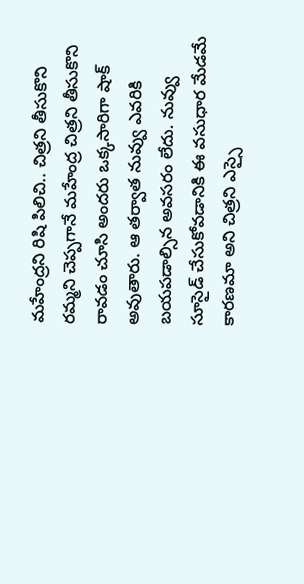మహేంద్రని రిషి పిలిచి.. చిత్రని తీసుకొని రమ్మని చెప్పగానే మహేంద్ర చిత్రని తీసుకొని రావడం చూసి అందరు ఒక్కసారిగా షాక్ అవుతారు. ఆ తర్వాత నువ్వు ఎవరికి బయపడాల్సిన అవసరం లేదు. నువ్వు సూసైడ్ చేసుకోవడానికి ఈ వసుధార మేడమే కారణమా అని చిత్రని ఎస్సై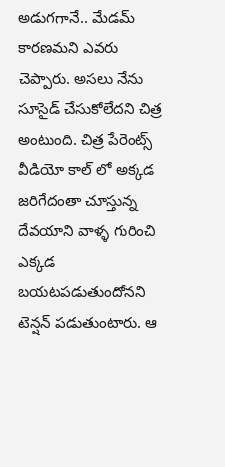అడుగగానే.. మేడమ్ కారణమని ఎవరు  చెప్పారు. అసలు నేను సూసైడ్ చేసుకోలేదని చిత్ర  అంటుంది. చిత్ర పేరెంట్స్ వీడియో కాల్ లో అక్కడ జరిగేదంతా చూస్తున్న దేవయాని వాళ్ళ గురించి ఎక్కడ బయటపడుతుందోనని టెన్షన్ పడుతుంటారు. ఆ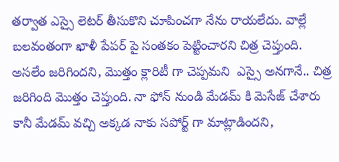తర్వాత ఎస్సై లెటర్ తీసుకొని చూపించగా నేను రాయలేదు. వాల్లే బలవంతంగా ఖాళీ పేపర్ పై సంతకం పెట్టించారని చిత్ర చెప్తుంది. అసలేం జరిగిందని, మొత్తం క్లారిటీ గా చెప్పమని  ఎస్సై అనగానే.. చిత్ర జరిగింది మొత్తం చెప్తుంది. నా ఫోన్ నుండి మేడమ్ కి మెసేజ్ చేశారు కానీ మేడమ్ వచ్చి అక్కడ నాకు సపోర్ట్ గా మాట్లాడిందని,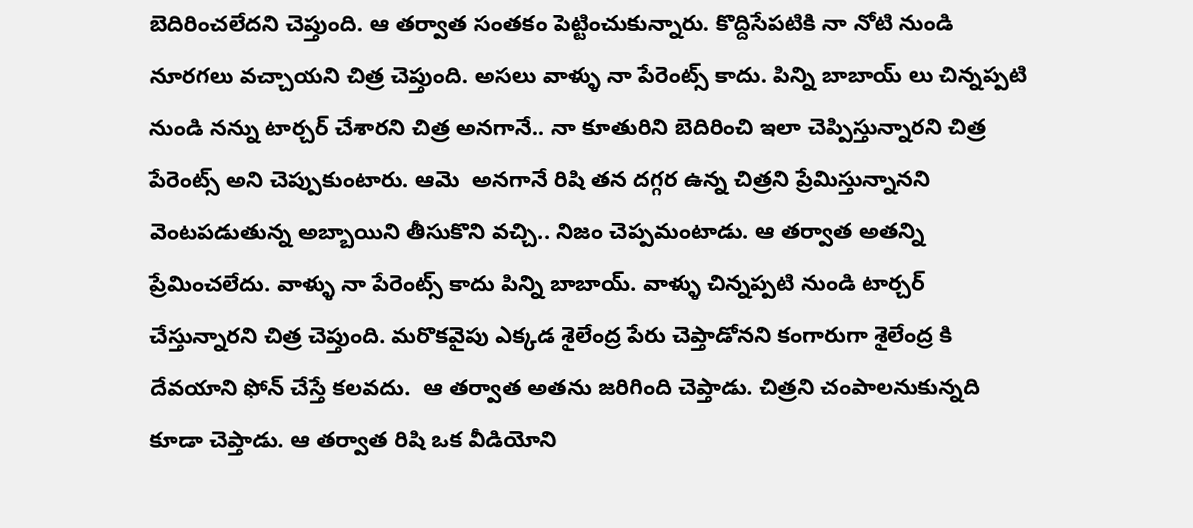బెదిరించలేదని చెప్తుంది. ఆ తర్వాత సంతకం పెట్టించుకున్నారు. కొద్దిసేపటికి నా నోటి నుండి నూరగలు వచ్చాయని చిత్ర చెప్తుంది. అసలు వాళ్ళు నా పేరెంట్స్ కాదు. పిన్ని బాబాయ్ లు చిన్నప్పటి నుండి నన్ను టార్చర్ చేశారని చిత్ర అనగానే.. నా కూతురిని బెదిరించి ఇలా చెప్పిస్తున్నారని చిత్ర పేరెంట్స్ అని చెప్పుకుంటారు‌. ఆమె  అనగానే రిషి తన దగ్గర ఉన్న చిత్రని ప్రేమిస్తున్నానని వెంటపడుతున్న అబ్బాయిని తీసుకొని వచ్చి.. నిజం చెప్పమంటాడు. ఆ తర్వాత అతన్ని ప్రేమించలేదు. వాళ్ళు నా పేరెంట్స్ కాదు పిన్ని బాబాయ్. వాళ్ళు చిన్నప్పటి నుండి టార్చర్ చేస్తున్నారని చిత్ర చెప్తుంది. మరొకవైపు ఎక్కడ శైలేంద్ర పేరు చెప్తాడోనని కంగారుగా శైలేంద్ర కి దేవయాని ఫోన్ చేస్తే కలవదు.  ఆ తర్వాత అతను జరిగింది చెప్తాడు. చిత్రని చంపాలనుకున్నది కూడా చెప్తాడు. ఆ తర్వాత రిషి ఒక వీడియోని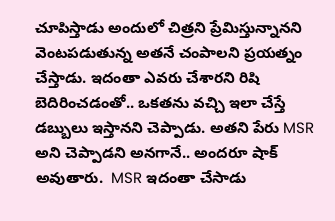చూపిస్తాడు అందులో చిత్రని ప్రేమిస్తున్నానని వెంటపడుతున్న అతనే చంపాలని ప్రయత్నం చేస్తాడు. ఇదంతా ఎవరు చేశారని రిషి బెదిరించడంతో.. ఒకతను వచ్చి ఇలా చేస్తే డబ్బులు ఇస్తానని చెప్పాడు. అతని పేరు MSR అని చెప్పాడని అనగానే.. అందరూ షాక్ అవుతారు.  MSR ఇదంతా చేసాడు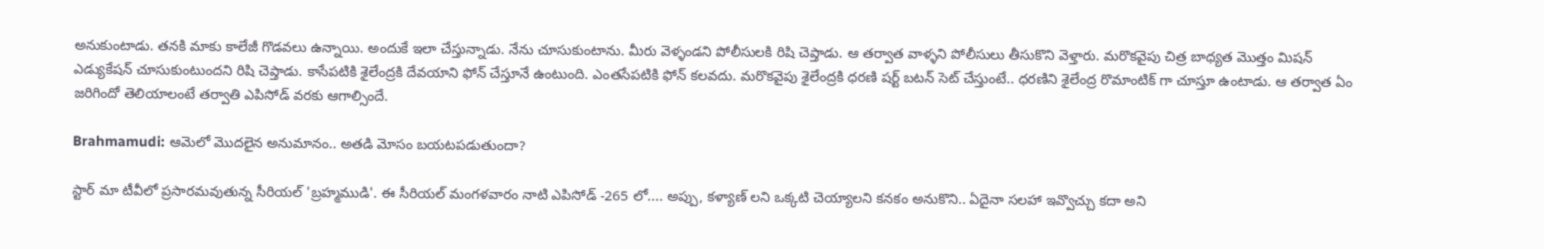అనుకుంటాడు. తనకి మాకు కాలేజీ గొడవలు ఉన్నాయి. అందుకే ఇలా చేస్తున్నాడు. నేను చూసుకుంటాను. మీరు వెళ్ళండని పోలీసులకి రిషి చెప్తాడు. ఆ తర్వాత వాళ్ళని పోలీసులు తీసుకొని వెళ్తారు. మరొకవైపు చిత్ర బాధ్యత మొత్తం మిషన్ ఎడ్యుకేషన్ చూసుకుంటుందని రిషి చెప్తాడు. కాసేపటికి శైలేంద్రకి దేవయాని ఫోన్ చేస్తూనే ఉంటుంది. ఎంతసేపటికి ఫోన్ కలవదు. మరొకవైపు శైలేంద్రకి ధరణి షర్ట్ బటన్ సెట్ చేస్తుంటే.. ధరణిని శైలేంద్ర రొమాంటిక్ గా చూస్తూ ఉంటాడు. ఆ తర్వాత ఏం జరిగిందో తెలియాలంటే తర్వాతి ఎపిసోడ్ వరకు ఆగాల్సిందే.

Brahmamudi: ఆమెలో మొదలైన అనుమానం.. అతడి మోసం బయటపడుతుందా?

స్టార్ మా టీవీలో ప్రసారమవుతున్న సీరియల్ 'బ్రహ్మముడి'. ఈ సీరియల్ మంగళవారం నాటి ఎపిసోడ్ -265 లో.... అప్పు, కళ్యాణ్ లని ఒక్కటి చెయ్యాలని కనకం అనుకొని.. ఏదైనా సలహా ఇవ్వొచ్చు కదా అని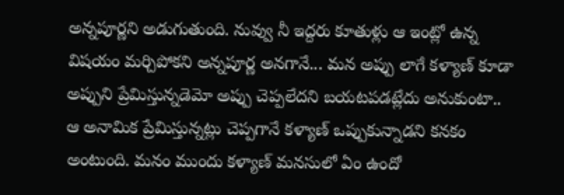అన్నపూర్ణని అడుగుతుంది. నువ్వు నీ ఇద్దరు కూతుళ్లు ఆ ఇంట్లో ఉన్న విషయం మర్చిపోకని అన్నపూర్ణ అనగానే... మన అప్పు లాగే కళ్యాణ్ కూడా అప్పుని ప్రేమిస్తున్నడెమో అప్పు చెప్పలేదని బయటపడట్లేదు అనుకుంటా.. ఆ అనామిక ప్రేమిస్తున్నట్లు చెప్పగానే కళ్యాణ్ ఒప్పుకున్నాడని కనకం అంటుంది. మనం ముందు కళ్యాణ్ మనసులో ఏం ఉందో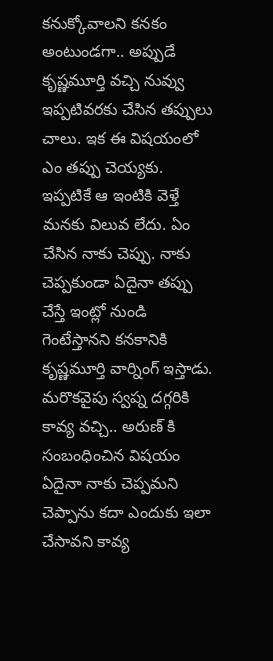కనుక్కోవాలని కనకం అంటుండగా.. అప్పుడే కృష్ణమూర్తి వచ్చి నువ్వు ఇప్పటివరకు చేసిన తప్పులు చాలు. ఇక ఈ విషయంలో ఎం తప్పు చెయ్యకు. ఇప్పటికే ఆ ఇంటికి వెళ్తే మనకు విలువ లేదు. ఏం చేసిన నాకు చెప్పు. నాకు చెప్పకుండా ఏదైనా తప్పు చేస్తే ఇంట్లో నుండి గెంటేస్తానని కనకానికి కృష్ణమూర్తి వార్నింగ్ ఇస్తాడు. మరొకవైపు స్వప్న దగ్గరికి కావ్య వచ్చి.. అరుణ్ కి సంబంధించిన విషయం ఏదైనా నాకు చెప్పమని చెప్పాను కదా ఎందుకు ఇలా చేసావని కావ్య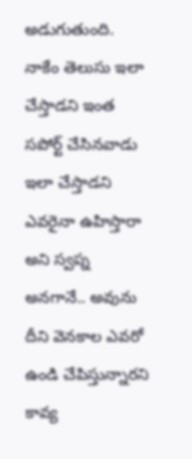అడుగుతుంది. నాకేం తెలుసు ఇలా చేస్తాడని ఇంత సపోర్ట్ చేసినవాడు ఇలా చేస్తాడని ఎవరైనా ఉహిస్తారా అని స్వప్న అనగానే.. అవును దీని వెనకాల ఎవరో ఉండి చేపిస్తున్నారని కావ్య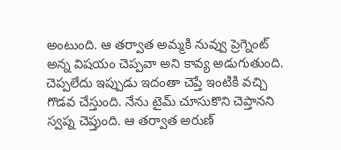అంటుంది. ఆ తర్వాత అమ్మకి నువ్వు ప్రెగ్నెంట్ అన్న విషయం చెప్పవా అని కావ్య అడుగుతుంది. చెప్పలేదు ఇప్పుడు ఇదంతా చెప్తే ఇంటికి వచ్చి గొడవ చేస్తుంది. నేను టైమ్ చూసుకొని చెప్తానని స్వప్న చెప్తుంది. ఆ తర్వాత అరుణ్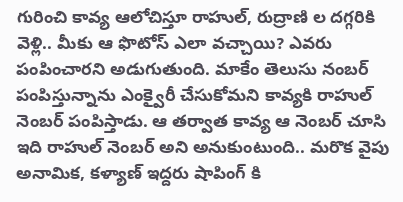గురించి కావ్య ఆలోచిస్తూ రాహుల్, రుద్రాణి ల దగ్గరికి వెళ్లి.. మీకు ఆ ఫొటోస్ ఎలా వచ్చాయి? ఎవరు పంపించారని అడుగుతుంది. మాకేం తెలుసు నంబర్ పంపిస్తున్నాను ఎంక్వైరీ చేసుకోమని కావ్యకి రాహుల్ నెంబర్ పంపిస్తాడు. ఆ తర్వాత కావ్య ఆ నెంబర్ చూసి ఇది రాహుల్ నెంబర్ అని అనుకుంటుంది.. మరొక వైపు అనామిక, కళ్యాణ్ ఇద్దరు షాపింగ్ కి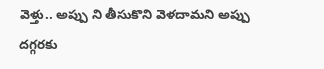వెళ్తు.. అప్పు ని తీసుకొని వెళదామని అప్పు దగ్గరకు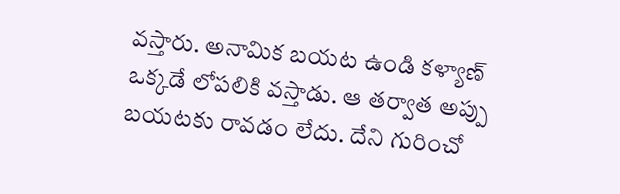వస్తారు. అనామిక బయట ఉండి కళ్యాణ్ ఒక్కడే లోపలికి వస్తాడు. ఆ తర్వాత అప్పు బయటకు రావడం లేదు. దేని గురించో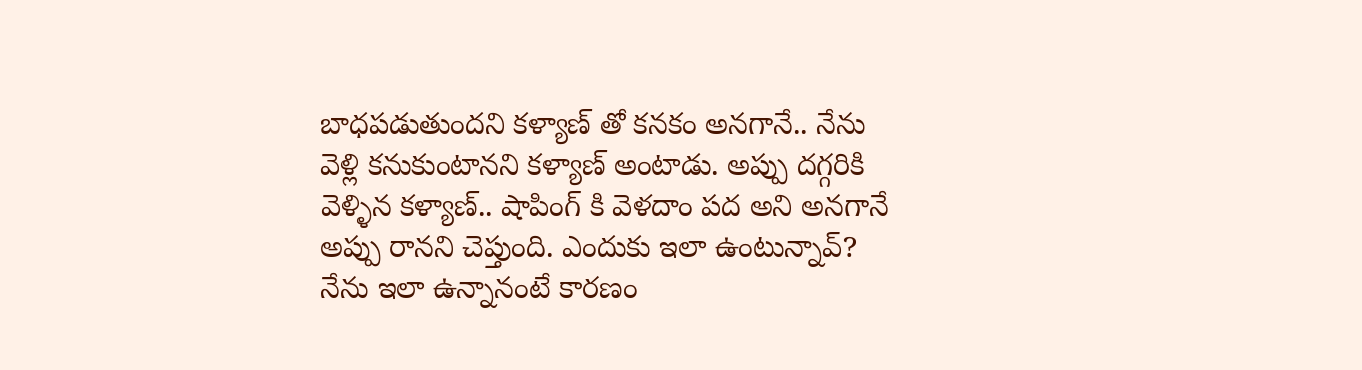బాధపడుతుందని కళ్యాణ్ తో కనకం అనగానే.. నేను వెళ్లి కనుకుంటానని కళ్యాణ్ అంటాడు. అప్పు దగ్గరికి వెళ్ళిన కళ్యాణ్.. షాపింగ్ కి వెళదాం పద అని అనగానే అప్పు రానని చెప్తుంది. ఎందుకు ఇలా ఉంటున్నావ్? నేను ఇలా ఉన్నానంటే కారణం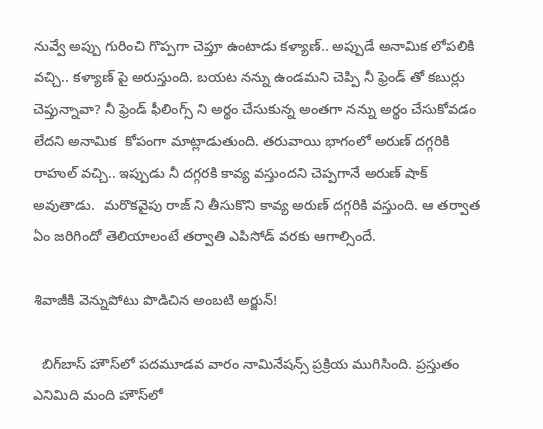నువ్వే అప్పు గురించి గొప్పగా చెప్తూ ఉంటాడు కళ్యాణ్.. అప్పుడే అనామిక లోపలికి వచ్చి.. కళ్యాణ్ పై అరుస్తుంది. బయట నన్ను ఉండమని చెప్పి నీ ఫ్రెండ్ తో కబుర్లు చెప్తున్నావా? నీ ఫ్రెండ్ ఫీలింగ్స్ ని అర్థం చేసుకున్న అంతగా నన్ను అర్థం చేసుకోవడం లేదని అనామిక  కోపంగా మాట్లాడుతుంది. తరువాయి భాగంలో అరుణ్ దగ్గరికి రాహుల్ వచ్చి.. ఇప్పుడు నీ దగ్గరకి కావ్య వస్తుందని చెప్పగానే అరుణ్ షాక్ అవుతాడు.  మరొకవైపు రాజ్ ని తీసుకొని కావ్య అరుణ్ దగ్గరికి వస్తుంది. ఆ తర్వాత ఏం జరిగిందో తెలియాలంటే తర్వాతి ఎపిసోడ్ వరకు ఆగాల్సిందే.

శివాజీకి వెన్నుపోటు పొడిచిన అంబటి అర్జున్!

  బిగ్‌బాస్ హౌస్‌‍లో పదమూడవ వారం నామినేషన్స్ ప్రక్రియ ముగిసింది. ప్రస్తుతం ఎనిమిది మంది హౌస్‌లో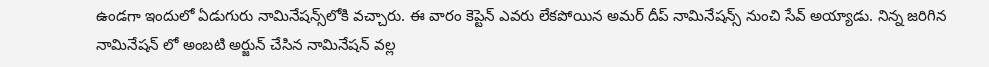ఉండగా ఇందులో ఏడుగురు నామినేషన్స్‌లోకి వచ్చారు. ఈ వారం కెప్టెన్ ఎవరు లేకపోయిన అమర్ దీప్ నామినేషన్స్‌ నుంచి సేవ్ అయ్యాడు. నిన్న జరిగిన నామినేషన్ లో అంబటి అర్జున్ చేసిన నామినేషన్ వల్ల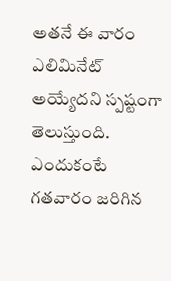అతనే ఈ వారం ఎలిమినేట్ అయ్యేదని స్పష్టంగా తెలుస్తుంది. ఎందుకంటే గతవారం జరిగిన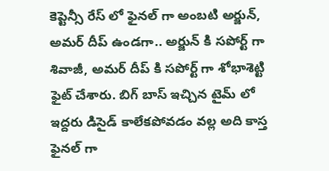కెప్టెన్సీ రేస్ లో ఫైనల్ గా అంబటి అర్జున్, అమర్ దీప్ ఉండగా.. అర్జున్ కి సపోర్ట్ గా శివాజీ, అమర్ దీప్ కి సపోర్ట్ గా శోభాశెట్టి ఫైట్ చేశారు. బిగ్ బాస్ ఇచ్చిన టైమ్ లో ఇద్దరు డిసైడ్ కాలేకపోవడం వల్ల అది కాస్త ఫైనల్ గా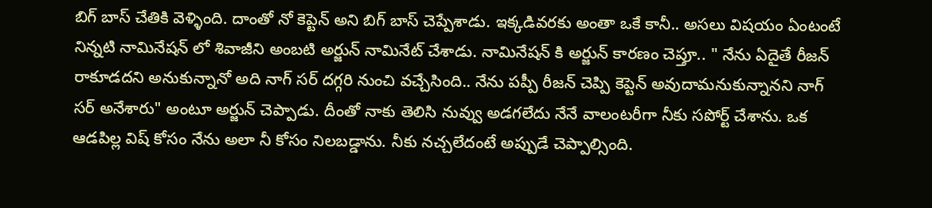బిగ్ బాస్ చేతికి వెళ్ళింది. దాంతో నో కెప్టెన్ అని బిగ్ బాస్ చెప్పేశాడు. ఇక్కడివరకు అంతా ఒకే కానీ.. అసలు విషయం ఏంటంటే నిన్నటి నామినేషన్ లో శివాజీని అంబటి అర్జున్ నామినేట్ చేశాడు. నామినేషన్ కి అర్జున్ కారణం చెప్తూ.. " నేను ఏదైతే రీజన్ రాకూడదని అనుకున్నానో అది నాగ్ సర్ దగ్గరి నుంచి వచ్చేసింది.. నేను పప్పీ రీజన్ చెప్పి కెప్టెన్ అవుదామనుకున్నానని నాగ్ సర్ అనేశారు" అంటూ అర్జున్ చెప్పాడు. దీంతో నాకు తెలిసి నువ్వు అడగలేదు నేనే వాలంటరీగా నీకు సపోర్ట్ చేశాను. ఒక ఆడపిల్ల విష్ కోసం నేను అలా నీ కోసం నిలబడ్డాను. నీకు నచ్చలేదంటే అప్పుడే చెప్పాల్సింది.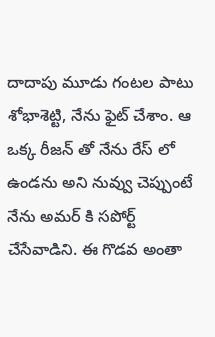దాదాపు మూడు గంటల పాటు శోభాశెట్టి, నేను ఫైట్ చేశాం. ఆ ఒక్క రీజన్ తో నేను రేస్ లో ఉండను అని నువ్వు చెప్పుంటే నేను అమర్ కి సపోర్ట్ చేసేవాడిని. ఈ గొడవ అంతా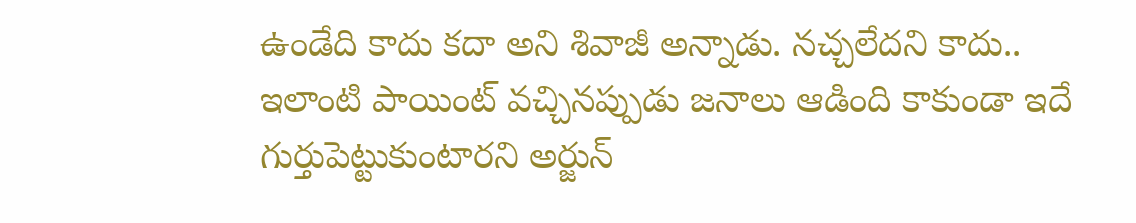ఉండేది కాదు కదా అని శివాజీ అన్నాడు. నచ్చలేదని కాదు.. ఇలాంటి పాయింట్ వచ్చినప్పుడు జనాలు ఆడింది కాకుండా ఇదే గుర్తుపెట్టుకుంటారని అర్జున్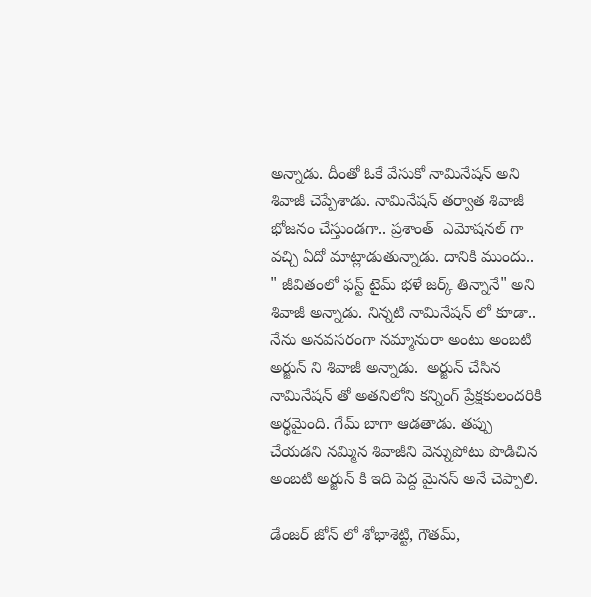అన్నాడు. దీంతో ఓకే వేసుకో నామినేషన్ అని శివాజీ చెప్పేశాడు. నామినేషన్ తర్వాత శివాజీ భోజనం చేస్తుండగా.. ప్రశాంత్  ఎమోషనల్ గా వచ్చి ఏదో మాట్లాడుతున్నాడు. దానికి ముందు.. " జీవితంలో ఫస్ట్ టైమ్ భళే జర్క్ తిన్నానే" అని శివాజీ అన్నాడు. నిన్నటి నామినేషన్ లో కూడా.. నేను అనవసరంగా నమ్మానురా అంటు అంబటి అర్జున్ ని శివాజీ అన్నాడు.  అర్జున్ చేసిన నామినేషన్ తో అతనిలోని కన్నింగ్ ప్రేక్షకులందరికి అర్థమైంది‌. గేమ్ బాగా ఆడతాడు. తప్పు చేయడని నమ్మిన శివాజీని వెన్నుపోటు పొడిచిన అంబటి అర్జున్ కి ఇది పెద్ద మైనస్ ‌అనే చెప్పాలి.

డేంజర్ జోన్ లో శోభాశెట్టి, గౌతమ్,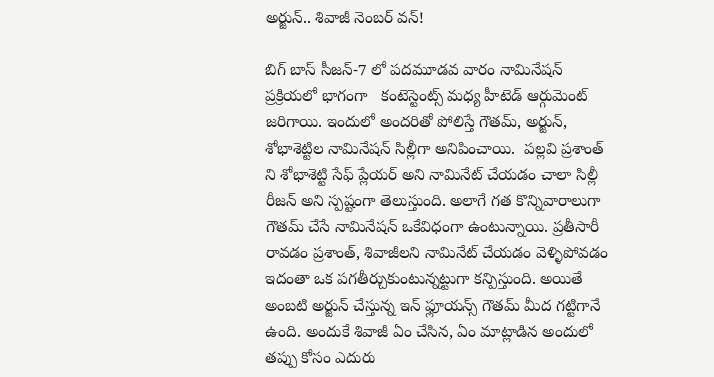అర్జున్.. శివాజీ నెంబర్ వన్!

బిగ్ బాస్ సీజన్-7 లో పదమూడవ వారం నామినేషన్ ప్రక్రియలో ‌భాగంగా   కంటెస్టెంట్స్ మధ్య హీటెడ్ ఆర్గుమెంట్ జరిగాయి. ఇందులో అందరితో పోలిస్తే గౌతమ్, అర్జున్, శోభాశెట్టిల నామినేషన్ సిల్లీగా అనిపించాయి.  పల్లవి ప్రశాంత్ ని శోభాశెట్టి సేఫ్ ప్లేయర్ అని నామినేట్ చేయడం చాలా సిల్లీ రీజన్ అని స్పష్టంగా తెలుస్తుంది. అలాగే గత కొన్నివారాలుగా గౌతమ్ చేసే నామినేషన్ ఒకేవిధంగా ఉంటున్నాయి. ప్రతీసారీ రావడం ప్రశాంత్, శివాజీలని నామినేట్ చేయడం వెళ్ళిపోవడం ఇదంతా ఒక పగతీర్చుకుంటున్నట్టుగా కన్పిస్తుంది. అయితే అంబటి అర్జున్ చేస్తున్న ఇన్ ఫ్లూయన్స్ గౌతమ్ మీద గట్టిగానే ఉంది. అందుకే శివాజీ ఏం చేసిన, ఏం మాట్లాడిన అందులో తప్పు కోసం ఎదురు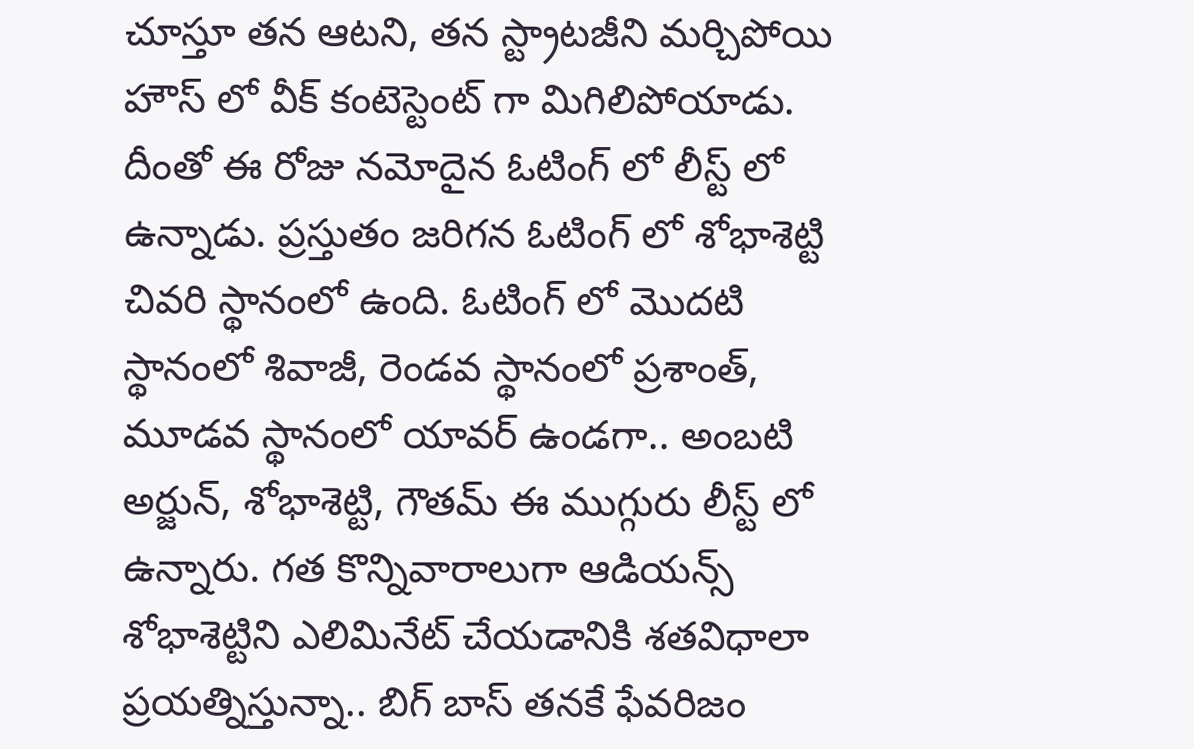చూస్తూ తన ఆటని, తన స్ట్రాటజీని మర్చిపోయి హౌస్ లో వీక్ కంటెస్టెంట్ గా మిగిలిపోయాడు. దీంతో ఈ రోజు నమోదైన ఓటింగ్ లో లీస్ట్ లో ఉన్నాడు. ప్రస్తుతం జరిగన ఓటింగ్ లో శోభాశెట్టి చివరి స్థానంలో ఉంది. ఓటింగ్ లో మొదటి స్థానంలో శివాజీ, రెండవ స్థానంలో ప్రశాంత్, మూడవ స్థానంలో యావర్ ఉండగా.. అంబటి అర్జున్, శోభాశెట్టి, గౌతమ్ ఈ ముగ్గురు లీస్ట్ లో ఉన్నారు. గత కొన్నివారాలుగా ఆడియన్స్ శోభాశెట్టిని ఎలిమినేట్ చేయడానికి శతవిధాలా ప్రయత్నిస్తున్నా.. బిగ్ బాస్ తనకే ఫేవరిజం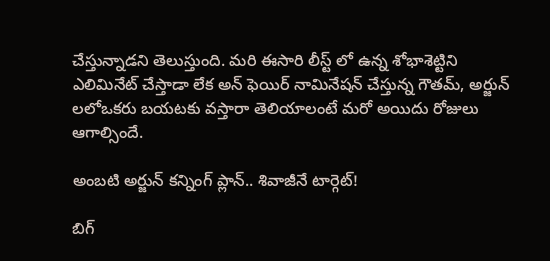చేస్తున్నాడని తెలుస్తుంది. మరి ఈసారి లీస్ట్ లో ఉన్న శోభాశెట్టిని ఎలిమినేట్ చేస్తాడా లేక అన్ ఫెయిర్ నామినేషన్ చేస్తున్న గౌతమ్, అర్జున్ లలో‌ఒకరు బయటకు వస్తారా తెలియాలంటే మరో అయిదు రోజులు ఆగాల్సిందే.

అంబటి అర్జున్ కన్నింగ్ ప్లాన్.. శివాజీనే టార్గెట్!

బిగ్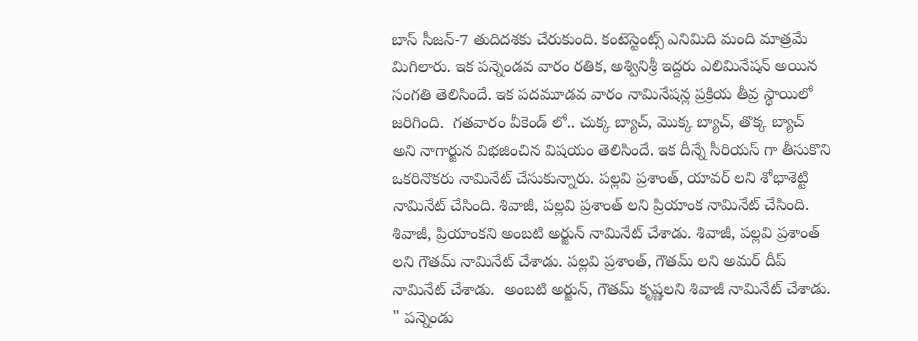బాస్ సీజన్-7 తుదిదశకు చేరుకుంది. కంటెస్టెంట్స్ ఎనిమిది మంది మాత్రమే మిగిలారు. ఇక పన్నెండవ వారం రతిక, అశ్వినిశ్రీ ఇద్దరు ఎలిమినేషన్ అయిన సంగతి తెలిసిందే. ఇక పదమూడవ వారం నామినేషన్ల ప్రక్రియ తీవ్ర స్థాయిలో జరిగింది.  గతవారం వీకెండ్ లో.. చుక్క బ్యాచ్, మొక్క బ్యాచ్, తొక్క బ్యాచ్ అని నాగార్జున విభజించిన విషయం తెలిసిందే. ఇక దీన్నే సీరియస్ గా తీసుకొని ఒకరినొకరు నామినేట్ చేసుకున్నారు. పల్లవి ప్రశాంత్, యావర్ లని శోభాశెట్టి నామినేట్ చేసింది. శివాజీ, పల్లవి ప్రశాంత్ లని ప్రియాంక నామినేట్ చేసింది. శివాజీ, ప్రియాంకని అంబటి అర్జున్ నామినేట్ చేశాడు. శివాజీ, పల్లవి ప్రశాంత్ లని గౌతమ్ నామినేట్ చేశాడు. పల్లవి ప్రశాంత్, గౌతమ్ లని అమర్ దీప్ నామినేట్ చేశాడు.  అంబటి అర్జున్, గౌతమ్ కృష్ణలని శివాజీ నామినేట్ చేశాడు. " పన్నెండు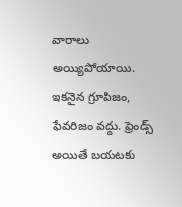వారాలు అయ్యిపోయాయి. ఇకనైన గ్రూపిజం, ఫేవరిజం వద్దు. ఫ్రెండ్స్ అయితే బయటకు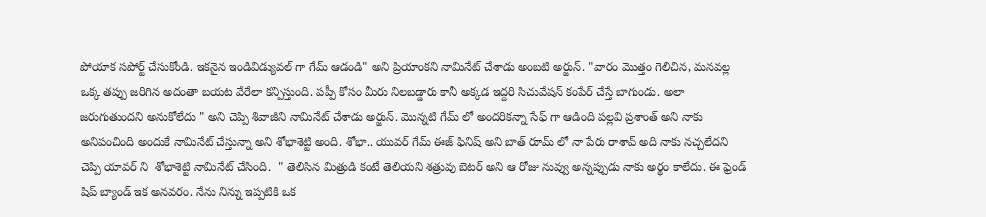పోయాక సపోర్ట్ చేసుకోండి. ఇకనైన ఇండివిడ్యువల్ గా గేమ్ ఆడండి" అని ప్రియాంకని నామినేట్ చేశాడు అంబటి అర్జున్. "వారం మొత్తం గెలిచిన, మనవల్ల ఒక్క తప్పు జరిగిన అదంతా బయట వేరేలా కన్పిస్తుంది. పప్పీ కోసం మీరు నిలబడ్డారు కానీ అక్కడ ఇద్దరి సిచువేషన్ కంపేర్ చేస్తే బాగుండు. అలా జరుగుతుంద‌ని అనుకోలేదు " అని చెప్పి శివాజీని నామినేట్ చేశాడు అర్జున్. మొన్నటి గేమ్ లో అందరికన్నా సేఫ్ గా ఆడింది పల్లవి ప్రశాంత్ అని నాకు అనిపంచింది అందుకే నామినేట్ చేస్తున్నా అని శోభాశెట్టి అంది. శోభా.. యువర్ గేమ్ ఈజ్ ఫినిష్ అని బాత్ రూమ్ లో నా పేరు రాశావ్ అది నాకు నచ్చలేదని చెప్పి యావర్ ని  శోభాశెట్టి నామినేట్ చేసింది.  " తెలిసిన మిత్రుడి కంటే తెలియని శత్రువు బెటర్ అని ఆ రోజు నువ్వు అన్నప్పుడు నాకు అర్థం కాలేదు. ఈ ఫ్రెండ్ షిప్ బ్యాండ్ ఇక అనవరం. నేను నిన్ను ఇప్పటికి ఒక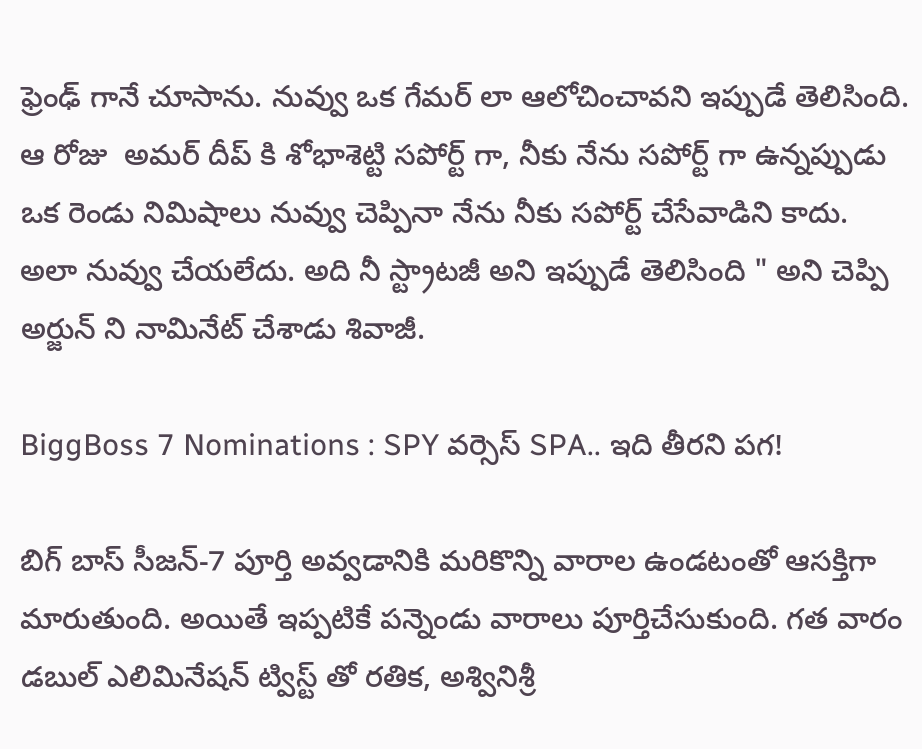ఫ్రెంఢ్ గానే చూసాను. నువ్వు ఒక గేమర్ లా ఆలోచించావని ఇప్పుడే తెలిసింది. ఆ రోజు  అమర్ దీప్ కి శోభాశెట్టి సపోర్ట్ గా, నీకు నేను సపోర్ట్ గా ఉన్నప్పుడు ఒక రెండు నిమిషాలు నువ్వు చెప్పినా నేను నీకు సపోర్ట్ చేసేవాడిని కాదు. అలా నువ్వు చేయలేదు. అది నీ స్ట్రాటజీ అని ఇప్పుడే తెలిసింది " అని చెప్పి అర్జున్ ని నామినేట్ చేశాడు శివాజీ‌.

BiggBoss 7 Nominations : SPY వర్సెస్ SPA.. ఇది తీరని పగ!

బిగ్ బాస్ సీజన్-7 పూర్తి అవ్వడానికి మరికొన్ని వారాల ఉండటంతో ఆసక్తిగా మారుతుంది. అయితే ఇప్పటికే పన్నెండు వారాలు పూర్తిచేసుకుంది. గత వారం డబుల్ ఎలిమినేషన్ ట్విస్ట్ తో రతిక, అశ్వినిశ్రీ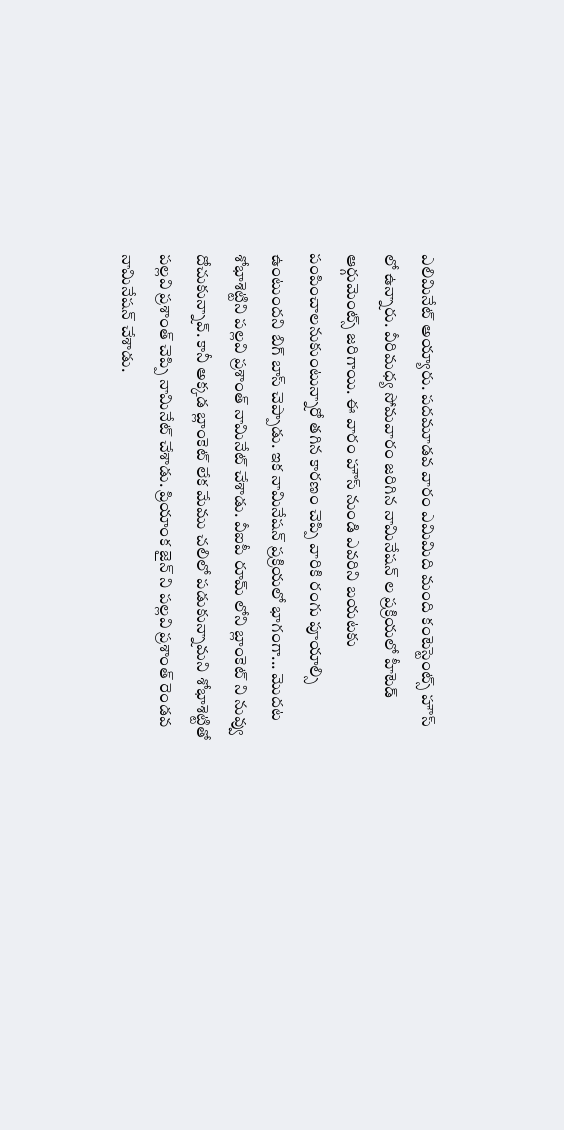ఎలిమినేట్ అయ్యారు. పదమూడవ వారం ఎమిమిది మంది కంటెస్టెంట్స్ హౌస్ లో ఉన్నారు. వీరిమధ్య సోమవారం జరిగిన నామినేషన్ ల ప్రక్రియలో హీటెడ్  ఆర్గుమెంట్స్ జరిగాయి. ఈ వారం హౌస్ నుండి ఎవరిని బయటకు పంపించాలనుకుంటున్నారో తగిన కారణం చెప్పి వారికి రంగు పూయాల్సి ఉంటుందని బిగ్ బాస్ చెప్పాడు. ఇక నామినేషన్ ప్రక్రియలో భాగంగా... మొదట శోభాశెట్టిని పల్లవి ప్రశాంత్ నామినేట్ చేశాడు. వీఐపీ రూమ్ లోని బ్లాంకెట్ ని నువ్వు దోచుకున్నావ్. కానీ అక్కడ బ్లాంకెట్ లేక మేము చలిలో పడుకున్నామని శోభాశెట్టితో పల్లవి ప్రశాంత్ చెప్పి నామినేట్ చేశాడు. ప్రియాంక జైన్ ని పల్లవి ప్రశాంత్ రెండవ నామినేషన్ చేశాడు.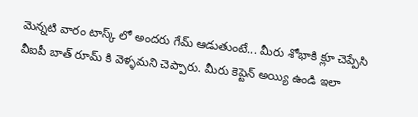మెన్నటి వారం టాస్క్ లో అందరు గేమ్ ఆడుతుంటే... మీరు శోభాకి క్లూ చెప్పేసి వీఐపీ బాత్ రూమ్ కి వెళ్ళమని చెప్పారు. మీరు కెప్టెన్ అయ్యి ఉండి ఇలా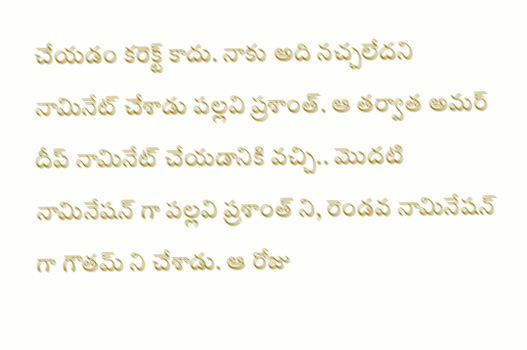చేయడం కరెక్ట్ కాదు. నాకు అది నచ్చలేదని నామినేట్ చేశాడు పల్లవి ప్రశాంత్. ఆ తర్వాత అమర్ దీప్ నామినేట్ చేయడానికి వచ్చి.. మొదటి నామినేషన్ గా పల్లవి ప్రశాంత్ ని, రెండవ నామినేషన్ గా గౌతమ్ ని చేశాడు. ఆ రోజు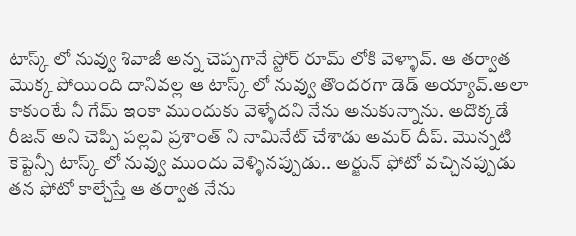టాస్క్ లో నువ్వు శివాజీ అన్న చెప్పగానే స్టోర్ రూమ్ లోకి వెళ్ళావ్. ఆ తర్వాత మొక్క పోయింది దానివల్ల ఆ టాస్క్ లో నువ్వు తొందరగా డెడ్ అయ్యావ్.అలా కాకుంటే నీ గేమ్ ఇంకా ముందుకు వెళ్ళేదని నేను అనుకున్నాను. అదొక్కడే రీజన్ అని చెప్పి పల్లవి ప్రశాంత్ ని నామినేట్ చేశాడు అమర్ దీప్. మొన్నటి కెప్టెన్సీ టాస్క్ లో నువ్వు ముందు వెళ్ళినప్పుడు.. అర్జున్ ఫోటో వచ్చినప్పుడు తన ఫోటో కాల్చేస్తే ఆ తర్వాత నేను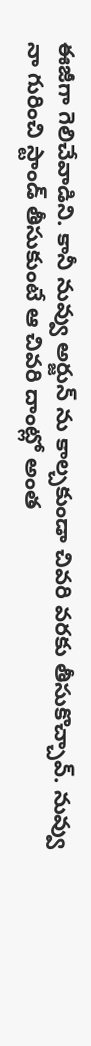ఈజీగా గెలిచేవాడిని. కానీ నువ్వు అర్జున్ ను కాల్చకుండా చివరి వరకు తీసుకొచ్చావ్‌. నువ్వు నా గురించి స్టాండ్ తీసుకుంటే ఆ చివరి దాంట్లో అంత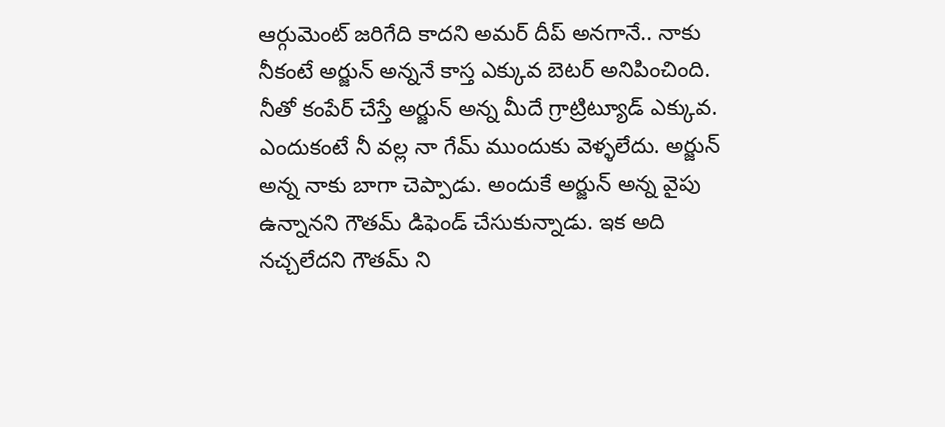ఆర్గుమెంట్ జరిగేది కాదని అమర్ దీప్ అనగానే.. నాకు నీకంటే అర్జున్ అన్ననే కాస్త ఎక్కువ బెటర్ అనిపించింది. నీతో కంపేర్ చేస్తే అర్జున్ అన్న మీదే గ్రాట్రిట్యూడ్ ఎక్కువ. ఎందుకంటే నీ వల్ల నా గేమ్ ముందుకు వెళ్ళలేదు. అర్జున్ అన్న నాకు బాగా చెప్పాడు. అందుకే అర్జున్ అన్న వైపు ఉన్నానని గౌతమ్ డిఫెండ్ చేసుకున్నాడు‌. ఇక అది నచ్చలేదని గౌతమ్ ని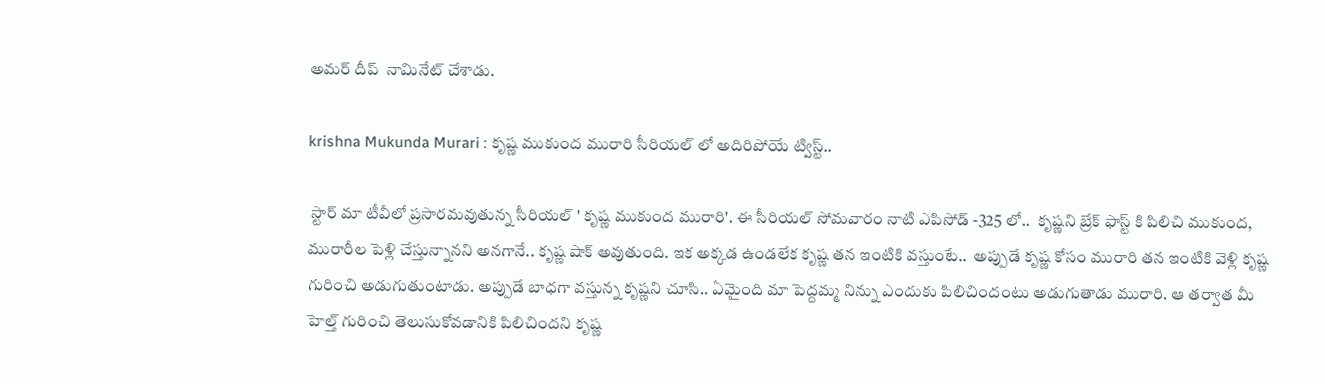అమర్ దీప్  నామినేట్ చేశాడు.

krishna Mukunda Murari : కృష్ణ ముకుంద మురారి సీరియల్ లో అదిరిపోయే ట్విస్ట్..

 స్టార్ మా టీవీలో ప్రసారమవుతున్న సీరియల్ ' కృష్ణ ముకుంద మురారి'. ఈ సీరియల్ సోమవారం నాటి ఎపిసోడ్ -325 లో..  కృష్ణని బ్రేక్ ఫాస్ట్ కి పిలిచి ముకుంద, మురారీల పెళ్లి చేస్తున్నానని అనగానే.. కృష్ణ షాక్ అవుతుంది. ఇక అక్కడ ఉండలేక కృష్ణ తన ఇంటికి వస్తుంటే..  అప్పుడే కృష్ణ కోసం మురారి తన ఇంటికి వెళ్లి కృష్ణ గురించి అడుగుతుంటాడు. అప్పుడే బాధగా వస్తున్న కృష్ణని చూసి.. ఏమైంది మా పెద్దమ్మ నిన్ను ఎందుకు పిలిచిందంటు అడుగుతాడు మురారి. ఆ తర్వాత మీ హెల్త్ గురించి తెలుసుకోవడానికి పిలిచిందని కృష్ణ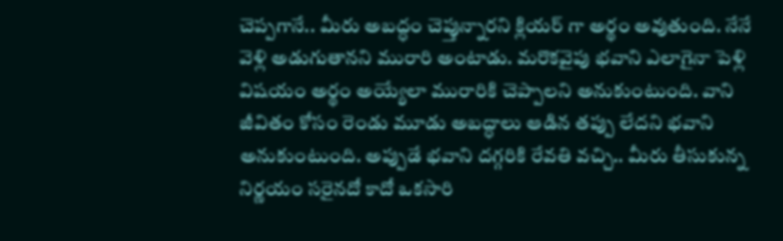చెప్పగానే.. మీరు అబద్ధం చెప్తున్నారని క్లియర్ గా అర్థం అవుతుంది. నేనే వెళ్లి అడుగుతానని మురారి అంటాడు. మరొకవైపు భవాని ఎలాగైనా పెళ్లి విషయం అర్థం అయ్యేలా మురారికి చెప్పాలని అనుకుంటుంది. వాని జీవితం కోసం రెండు మూడు అబద్ధాలు ఆడిన తప్పు లేదని భవాని అనుకుంటుంది. అప్పుడే భవాని దగ్గరికి రేవతి వచ్చి.. మీరు తీసుకున్న నిర్ణయం సరైనదో కాదో ఒకసారి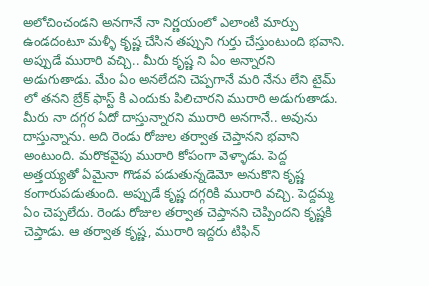అలోచించండని అనగానే నా నిర్ణయంలో ఎలాంటి మార్పు ఉండదంటూ మళ్ళీ కృష్ణ చేసిన తప్పుని గుర్తు చేస్తుంటుంది భవాని. అప్పుడే మురారి వచ్చి.. మీరు కృష్ణ ని ఏం అన్నారని అడుగుతాడు. మేం ఏం అనలేదని చెప్పగానే మరి నేను లేని టైమ్ లో తనని బ్రేక్ ఫాస్ట్ కి ఎందుకు పిలిచారని మురారి అడుగుతాడు. మీరు నా దగ్గర ఏదో దాస్తున్నారని మురారి అనగానే.. అవును దాస్తున్నాను. అది రెండు రోజుల తర్వాత చెప్తానని భవాని అంటుంది. మరొకవైపు మురారి కోపంగా వెళ్ళాడు. పెద్ద అత్తయ్యతో ఏమైనా గొడవ పడుతున్నడెమో అనుకొని కృష్ణ కంగారుపడుతుంది. అప్పుడే కృష్ణ దగ్గరికి మురారి వచ్చి. పెద్దమ్మ ఏం చెప్పలేదు. రెండు రోజుల తర్వాత చెప్తానని చెప్పిందని కృష్ణకి చెప్తాడు. ఆ తర్వాత కృష్ణ, మురారి ఇద్దరు టిఫిన్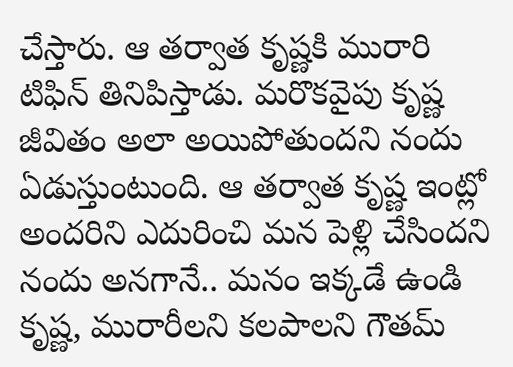చేస్తారు. ఆ తర్వాత కృష్ణకి మురారి టిఫిన్ తినిపిస్తాడు. మరొకవైపు కృష్ణ జీవితం అలా అయిపోతుందని నందు ఏడుస్తుంటుంది. ఆ తర్వాత కృష్ణ ఇంట్లో అందరిని ఎదురించి మన పెళ్లి చేసిందని నందు అనగానే.. మనం ఇక్కడే ఉండి కృష్ణ, మురారీలని కలపాలని గౌతమ్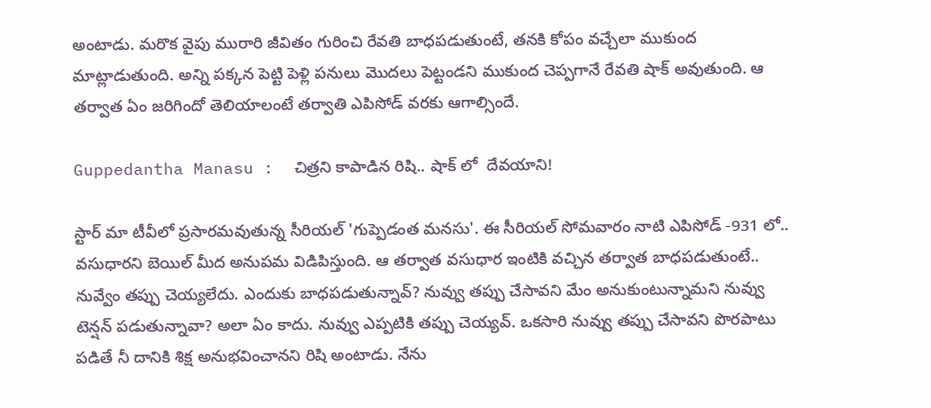అంటాడు. మరొక వైపు మురారి జీవితం గురించి రేవతి బాధపడుతుంటే, తనకి కోపం వచ్చేలా ముకుంద మాట్లాడుతుంది. అన్ని పక్కన పెట్టి పెళ్లి పనులు మొదలు పెట్టండని ముకుంద చెప్పగానే రేవతి షాక్ అవుతుంది. ఆ తర్వాత ఏం జరిగిందో తెలియాలంటే తర్వాతి ఎపిసోడ్ వరకు ఆగాల్సిందే.

Guppedantha Manasu :  చిత్రని కాపాడిన‌ రిషి.. షాక్ లో  దేవయాని!

స్టార్ మా టీవీలో ప్రసారమవుతున్న సీరియల్ 'గుప్పెడంత మనసు'. ఈ సీరియల్ సోమవారం నాటి ఎపిసోడ్ -931 లో.. వసుధారని బెయిల్ మీద అనుపమ విడిపిస్తుంది. ఆ తర్వాత వసుధార ఇంటికి వచ్చిన తర్వాత బాధపడుతుంటే.. నువ్వేం తప్పు చెయ్యలేదు. ఎందుకు బాధపడుతున్నావ్? నువ్వు తప్పు చేసావని మేం అనుకుంటున్నామని నువ్వు టెన్షన్ పడుతున్నావా? అలా ఏం కాదు. నువ్వు ఎప్పటికి తప్పు చెయ్యవ్. ఒకసారి నువ్వు తప్పు చేసావని పొరపాటు పడితే నీ దానికి శిక్ష అనుభవించానని రిషి అంటాడు. నేను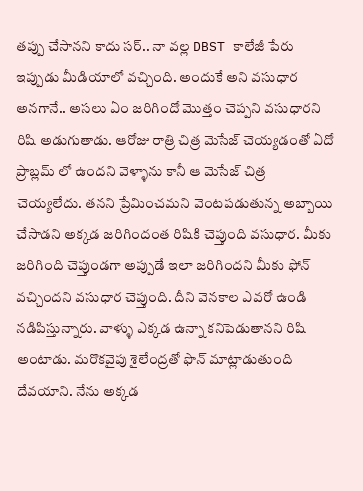తప్పు చేసానని కాదు సర్.. నా వల్ల DBST కాలేజీ పేరు ఇప్పుడు మీడియాలో వచ్చింది. అందుకే అని వసుధార అనగానే.. అసలు ఏం జరిగిందో మొత్తం చెప్పని వసుధారని రిషి అడుగుతాడు. ఆరోజు రాత్రి చిత్ర మెసేజ్ చెయ్యడంతో ఏదో ప్రాబ్లమ్ లో ఉందని వెళ్ళాను కానీ ఆ మెసేజ్ చిత్ర చెయ్యలేదు. తనని ప్రేమించమని వెంటపడుతున్న అబ్బాయి చేసాడని అక్కడ జరిగిందంత రిషికి చెప్తుంది వసుధార. మీకు జరిగింది చెప్తుండగా అప్పుడే ఇలా జరిగిందని మీకు ఫోన్ వచ్చిందని వసుధార చెప్తుంది. దీని వెనకాల ఎవరో ఉండి నడిపిస్తున్నారు. వాళ్ళు ఎక్కడ ఉన్నా కనిపెడుతానని రిషి అంటాడు. మరొకవైపు శైలేంద్రతో ఫొన్ మాట్లాడుతుంది దేవయాని. నేను అక్కడ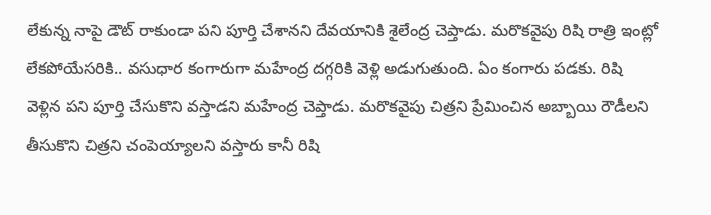లేకున్న నాపై డౌట్ రాకుండా పని పూర్తి చేశానని దేవయానికి శైలేంద్ర చెప్తాడు. మరొకవైపు రిషి రాత్రి ఇంట్లో లేకపోయేసరికి.. వసుధార కంగారుగా మహేంద్ర దగ్గరికి వెళ్లి అడుగుతుంది. ఏం కంగారు పడకు. రిషి వెళ్లిన పని పూర్తి చేసుకొని వస్తాడని మహేంద్ర చెప్తాడు. మరొకవైపు చిత్రని ప్రేమించిన అబ్బాయి రౌడీలని తీసుకొని చిత్రని చంపెయ్యాలని వస్తారు కానీ రిషి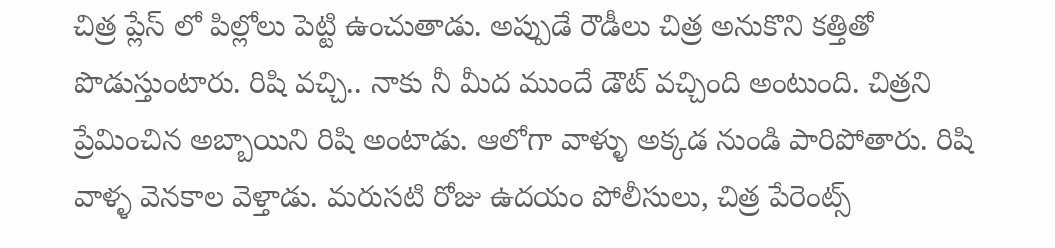చిత్ర ప్లేస్ లో పిల్లోలు పెట్టి ఉంచుతాడు. అప్పుడే రౌడీలు చిత్ర అనుకొని కత్తితో పొడుస్తుంటారు. రిషి వచ్చి.. నాకు నీ మీద ముందే డౌట్ వచ్చింది అంటుంది. చిత్రని ప్రేమించిన అబ్బాయిని రిషి అంటాడు. ఆలోగా వాళ్ళు అక్కడ నుండి పారిపోతారు. రిషి వాళ్ళ వెనకాల వెళ్తాడు. మరుసటి రోజు ఉదయం పోలీసులు, చిత్ర పేరెంట్స్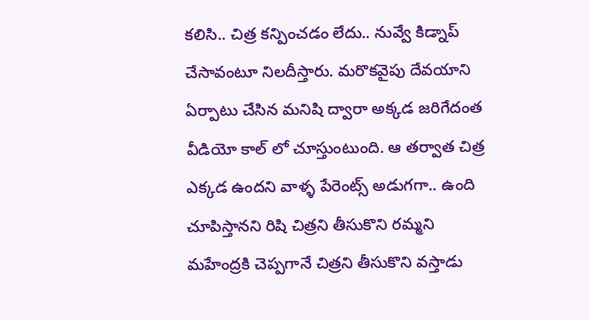కలిసి.. చిత్ర కన్పించడం లేదు.. నువ్వే కిడ్నాప్ చేసావంటూ నిలదీస్తారు. మరొకవైపు దేవయాని ఏర్పాటు చేసిన మనిషి ద్వారా అక్కడ జరిగేదంత వీడియో కాల్ లో చూస్తుంటుంది. ఆ తర్వాత చిత్ర ఎక్కడ ఉందని వాళ్ళ పేరెంట్స్ అడుగగా.. ఉంది చూపిస్తానని రిషి చిత్రని తీసుకొని రమ్మని మహేంద్రకి చెప్పగానే చిత్రని తీసుకొని వస్తాడు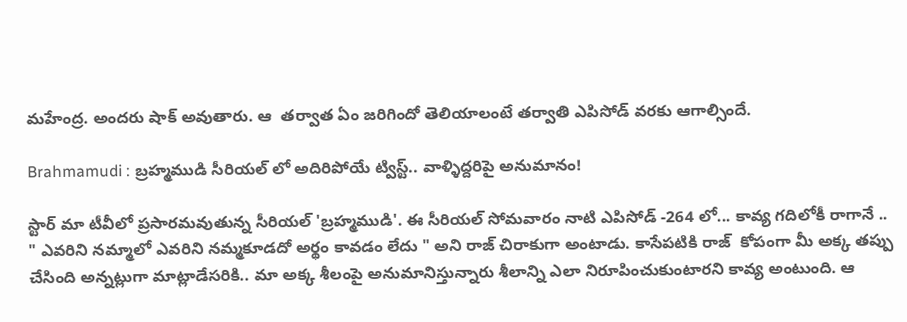మహేంద్ర. అందరు షాక్ అవుతారు. ఆ  తర్వాత ఏం జరిగిందో తెలియాలంటే తర్వాతి ఎపిసోడ్ వరకు ఆగాల్సిందే.

Brahmamudi : బ్రహ్మముడి సీరియల్ లో అదిరిపోయే ట్విస్ట్.. వాళ్ళిద్దరిపై అనుమానం!

స్టార్ మా టీవీలో ప్రసారమవుతున్న సీరియల్ 'బ్రహ్మముడి'. ఈ సీరియల్ సోమవారం నాటి ఎపిసోడ్ -264 లో... కావ్య గదిలోకీ రాగానే .. " ఎవరిని నమ్మాలో ఎవరిని నమ్మకూడదో అర్థం కావడం లేదు " అని రాజ్ చిరాకుగా అంటాడు. కాసేపటికి రాజ్  కోపంగా మీ అక్క తప్పు చేసింది అన్నట్లుగా మాట్లాడేసరికి.. మా అక్క శీలంపై అనుమానిస్తున్నారు శీలాన్ని ఎలా నిరూపించుకుంటారని కావ్య అంటుంది. ఆ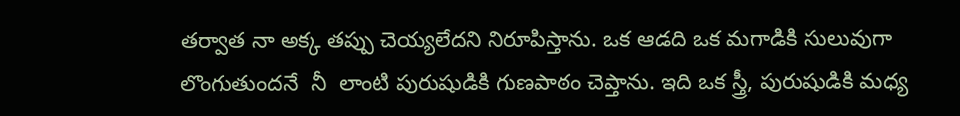తర్వాత నా అక్క తప్పు చెయ్యలేదని నిరూపిస్తాను. ఒక ఆడది ఒక మగాడికి సులువుగా లొంగుతుందనే  నీ  లాంటి పురుషుడికి గుణపాఠం చెప్తాను. ఇది ఒక స్త్రీ, పురుషుడికి మధ్య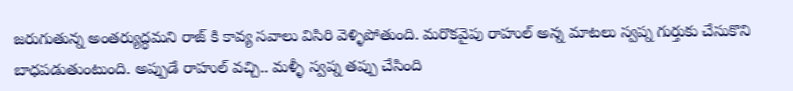జరుగుతున్న అంతర్యుద్ధమని రాజ్ కి కావ్య సవాలు విసిరి వెళ్ళిపోతుంది. మరొకవైపు రాహుల్ అన్న మాటలు స్వప్న గుర్తుకు చేసుకొని బాధపడుతుంటుంది. అప్పుడే రాహుల్ వచ్చి.. మళ్ళీ స్వప్న తప్పు చేసింది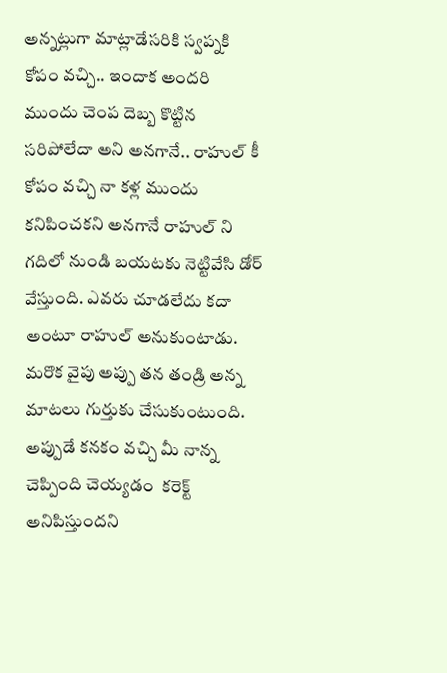అన్నట్లుగా మాట్లాడేసరికి స్వప్నకి కోపం వచ్చి.. ఇందాక అందరి ముందు చెంప దెబ్బ కొట్టిన సరిపోలేదా అని అనగానే.. రాహుల్ కీ కోపం వచ్చి నా కళ్ల ముందు కనిపించకని అనగానే రాహుల్ ని గదిలో నుండి బయటకు నెట్టివేసి డోర్ వేస్తుంది. ఎవరు చూడలేదు కదా అంటూ రాహుల్ అనుకుంటాడు. మరొక వైపు అప్పు తన తండ్రి అన్న మాటలు గుర్తుకు చేసుకుంటుంది. అప్పుడే కనకం వచ్చి మీ నాన్న చెప్పింది చెయ్యడం  కరెక్ట్ అనిపిస్తుందని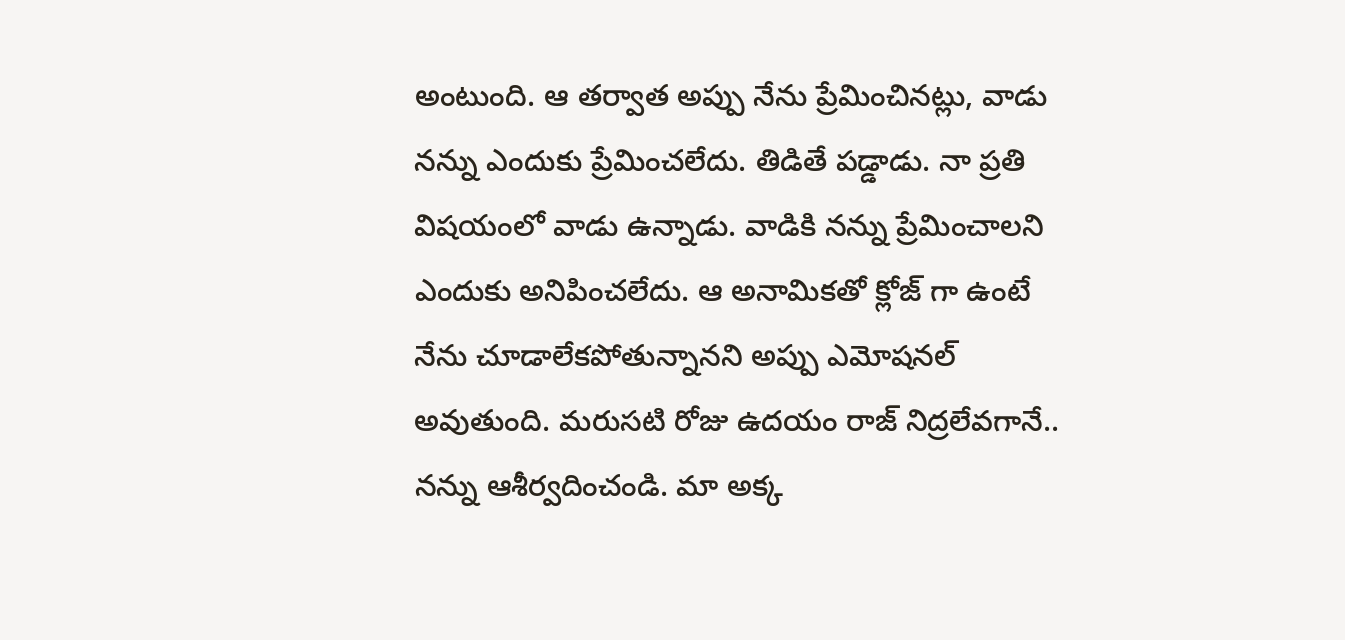అంటుంది. ఆ తర్వాత అప్పు నేను ప్రేమించినట్లు, వాడు నన్ను ఎందుకు ప్రేమించలేదు. తిడితే పడ్డాడు. నా ప్రతి విషయంలో వాడు ఉన్నాడు. వాడికి నన్ను ప్రేమించాలని ఎందుకు అనిపించలేదు. ఆ అనామికతో క్లోజ్ గా ఉంటే నేను చూడాలేకపోతున్నానని అప్పు ఎమోషనల్ అవుతుంది. మరుసటి రోజు ఉదయం రాజ్ నిద్రలేవగానే.. నన్ను ఆశీర్వదించండి. మా అక్క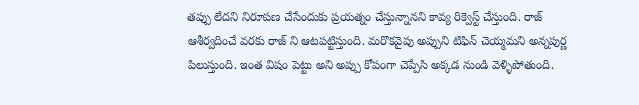తప్పు లేదని నిరూపణ చేసేందుకు ప్రయత్నం చేస్తున్నానని కావ్య రిక్వెస్ట్ చేస్తుంది. రాజ్ ఆశీర్వదించే వరకు రాజ్ ని ఆటపట్టిస్తుంది. మరొకవైపు అప్పుని టిఫిన్ చెయ్మమని అన్నపుర్ణ పిలుస్తుంది. ఇంత విషం పెట్టు అని అప్పు కోపంగా చెప్పేసి అక్కడ నుండి వెళ్ళిపోతుంది.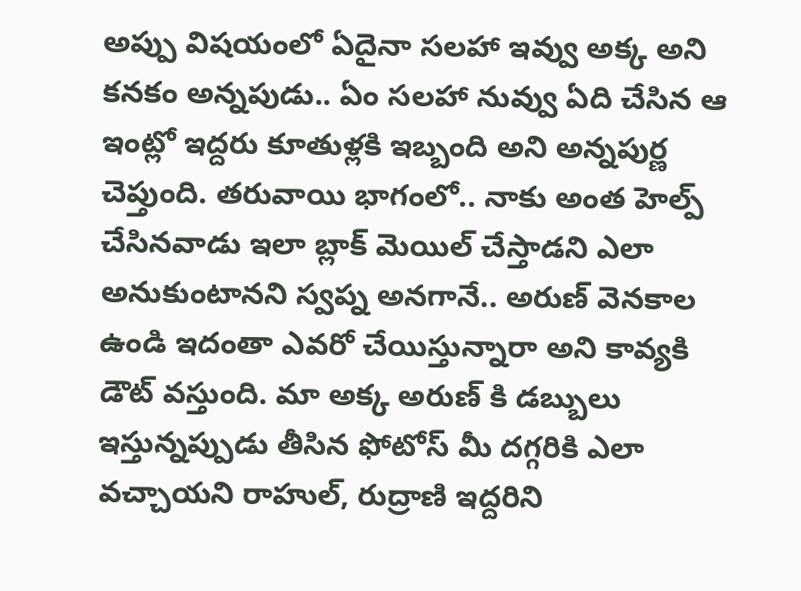అప్పు విషయంలో ఏదైనా సలహా ఇవ్వు అక్క అని కనకం అన్నపుడు.. ఏం సలహా నువ్వు ఏది చేసిన ఆ ఇంట్లో ఇద్దరు కూతుళ్లకి ఇబ్బంది అని అన్నపుర్ణ చెప్తుంది. తరువాయి భాగంలో.. నాకు అంత హెల్ప్ చేసినవాడు ఇలా బ్లాక్ మెయిల్ చేస్తాడని ఎలా అనుకుంటానని స్వప్న అనగానే.. అరుణ్ వెనకాల ఉండి ఇదంతా ఎవరో చేయిస్తున్నారా అని కావ్యకి డౌట్ వస్తుంది. మా అక్క అరుణ్ కి డబ్బులు ఇస్తున్నప్పుడు తీసిన ఫోటోస్ మీ దగ్గరికి ఎలా వచ్చాయని రాహుల్, రుద్రాణి ఇద్దరిని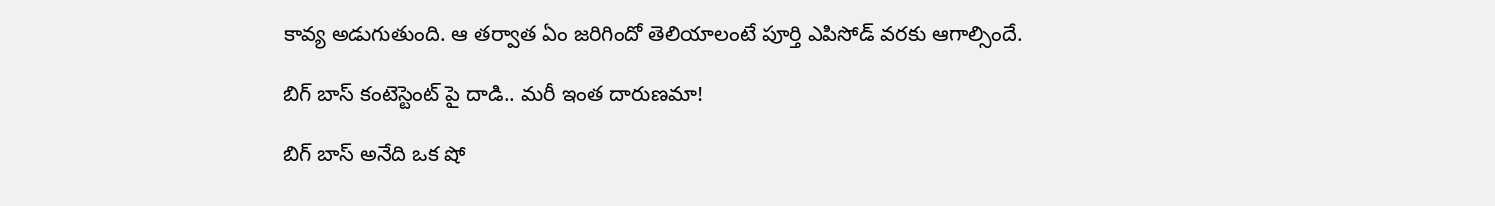కావ్య అడుగుతుంది. ఆ తర్వాత ఏం జరిగిందో తెలియాలంటే పూర్తి ఎపిసోడ్ వరకు ఆగాల్సిందే.

బిగ్ బాస్ కంటెస్టెంట్ పై దాడి.. మరీ ఇంత దారుణమా!

బిగ్ బాస్ అనేది ఒక షో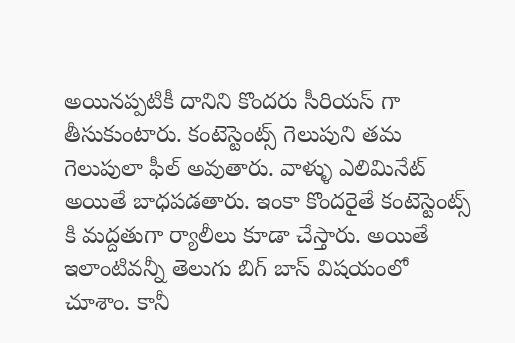అయినప్పటికీ దానిని కొందరు సీరియస్ గా తీసుకుంటారు. కంటెస్టెంట్స్ గెలుపుని తమ గెలుపులా ఫీల్ అవుతారు. వాళ్ళు ఎలిమినేట్ అయితే బాధపడతారు. ఇంకా కొందరైతే కంటెస్టెంట్స్ కి మద్దతుగా ర్యాలీలు కూడా చేస్తారు. అయితే ఇలాంటివన్నీ తెలుగు బిగ్ బాస్ విషయంలో చూశాం. కానీ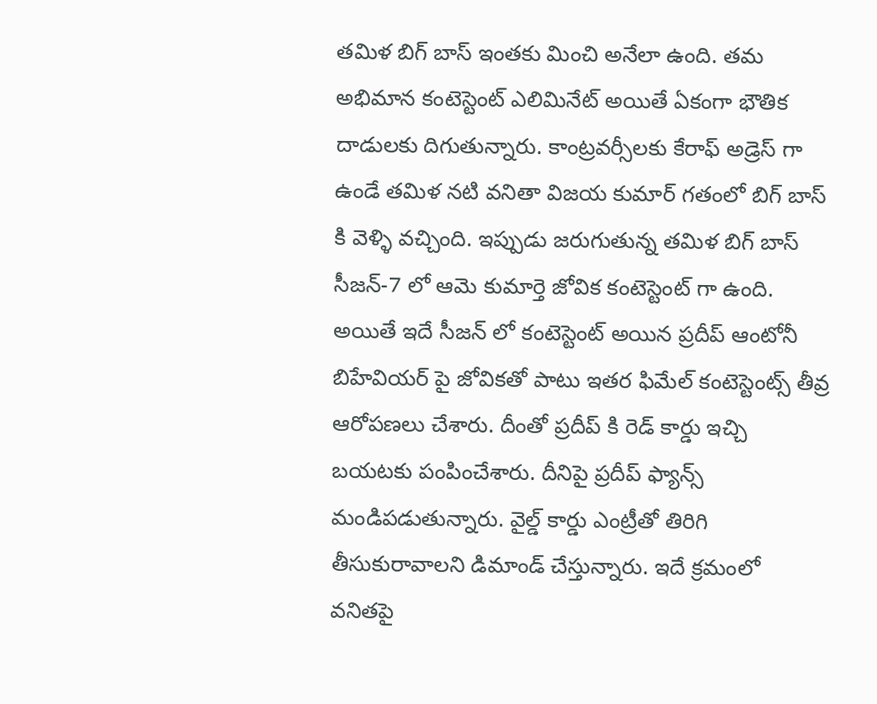తమిళ బిగ్ బాస్ ఇంతకు మించి అనేలా ఉంది. తమ అభిమాన కంటెస్టెంట్ ఎలిమినేట్ అయితే ఏకంగా భౌతిక దాడులకు దిగుతున్నారు. కాంట్రవర్సీలకు కేరాఫ్ అడ్రెస్ గా ఉండే తమిళ నటి వనితా విజయ కుమార్ గతంలో బిగ్ బాస్ కి వెళ్ళి వచ్చింది. ఇప్పుడు జరుగుతున్న తమిళ బిగ్ బాస్ సీజన్-7 లో ఆమె కుమార్తె జోవిక కంటెస్టెంట్ గా ఉంది. అయితే ఇదే సీజన్ లో కంటెస్టెంట్ అయిన ప్రదీప్ ఆంటోనీ బిహేవియర్ పై జోవికతో పాటు ఇతర ఫిమేల్ కంటెస్టెంట్స్ తీవ్ర ఆరోపణలు చేశారు. దీంతో ప్రదీప్ కి రెడ్ కార్డు ఇచ్చి బయటకు పంపించేశారు. దీనిపై ప్రదీప్ ఫ్యాన్స్ మండిపడుతున్నారు. వైల్డ్ కార్డు ఎంట్రీతో తిరిగి తీసుకురావాలని డిమాండ్ చేస్తున్నారు. ఇదే క్రమంలో వనితపై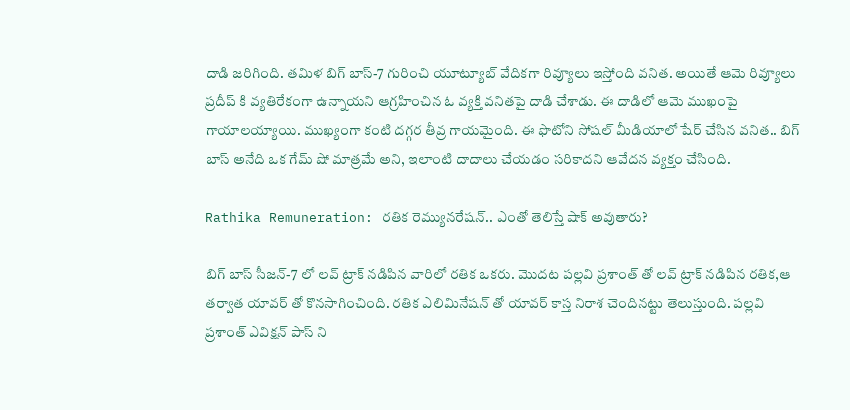దాడి జరిగింది. తమిళ బిగ్ బాస్-7 గురించి యూట్యూబ్ వేదికగా రివ్యూలు ఇస్తోంది వనిత. అయితే ఆమె రివ్యూలు ప్రదీప్ కి వ్యతిరేకంగా ఉన్నాయని ఆగ్రహించిన ఓ వ్యక్తి వనితపై దాడి చేశాడు. ఈ దాడిలో ఆమె ముఖంపై గాయాలయ్యాయి. ముఖ్యంగా కంటి దగ్గర తీవ్ర గాయమైంది. ఈ ఫొటోని సోషల్ మీడియాలో షేర్ చేసిన వనిత.. బిగ్ బాస్ అనేది ఒక గేమ్ షో మాత్రమే అని, ఇలాంటి దాదాలు చేయడం సరికాదని ఆవేదన వ్యక్తం చేసింది.

Rathika Remuneration: రతిక రెమ్యునరేషన్.. ఎంతో తెలిస్తే షాక్ అవుతారు?

బిగ్ బాస్ సీజన్-7 లో లవ్ ట్రాక్ నడిపిన వారిలో రతిక ఒకరు. మొదట పల్లవి ప్రశాంత్ తో లవ్ ట్రాక్ నడిపిన రతిక,ఆ తర్వాత యావర్ తో కొనసాగించింది. రతిక ఎలిమినేషన్ తో యావర్ కాస్త నిరాశ చెందినట్టు తెలుస్తుంది. పల్లవి ప్రశాంత్ ఎవిక్షన్ పాస్ ని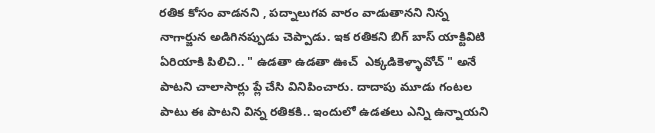రతిక కోసం వాడనని , పద్నాలుగవ వారం వాడుతానని నిన్న నాగార్జున అడిగినప్పుడు చెప్పాడు. ఇక రతికని బిగ్ బాస్ యాక్టివిటి ఏరియాకి పిలిచి.. " ఉడతా ఉడతా ఊచ్  ఎక్కడికెళ్ళావోచ్ " అనే  పాటని చాలాసార్లు ప్లే చేసి వినిపించారు. దాదాపు మూడు గంటల పాటు ఈ పాటని విన్న రతికకి.. ఇందులో ఉడతలు ఎన్ని ఉన్నాయని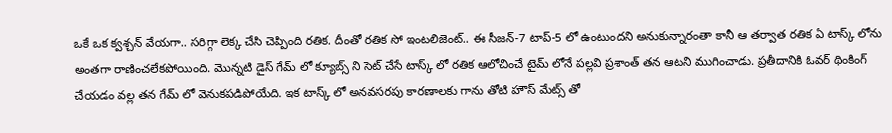ఒకే ఒక క్వశ్చన్ వేయగా.. సరిగ్గా లెక్క చేసి చెప్పింది రతిక. దీంతో రతిక సో ఇంటలిజెంట్.. ఈ సీజన్-7 టాప్-5 లో ఉంటుందని అనుకున్నారంతా కానీ ఆ తర్వాత రతిక ఏ టాస్క్ లోను అంతగా రాణించలేకపోయింది. మొన్నటి డైస్ గేమ్ లో క్యూబ్స్ ని సెట్ చేసే టాస్క్ లో రతిక ఆలోచించే టైమ్ లోనే పల్లవి ప్రశాంత్ తన ఆటని ముగించాడు‌. ప్రతీదానికి ఓవర్ థింకింగ్ చేయడం వల్ల తన గేమ్ లో వెనుకపడిపోయేది. ఇక టాస్క్ లో అనవసరపు కారణాలకు గాను తోటి హౌస్ మేట్స్ తో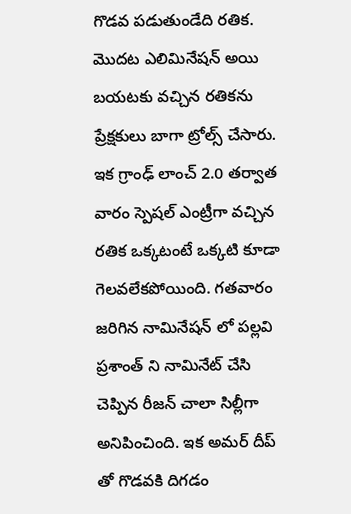గొడవ పడుతుండేది రతిక. మొదట ఎలిమినేషన్ అయి బయటకు వచ్చిన రతికను ప్రేక్షకులు బాగా ట్రోల్స్ చేసారు. ఇక గ్రాంఢ్ లాంచ్ 2.0 తర్వాత వారం స్పెషల్ ఎంట్రీగా వచ్చి‌న రతిక ఒక్కటంటే ఒక్కటి కూడా గెలవలేకపోయింది. గతవారం జరిగిన నామినేషన్ లో పల్లవి ప్రశాంత్ ని నామినేట్ చేసి చెప్పిన రీజన్ చాలా సిల్లీగా అనిపించింది. ఇక అమర్ దీప్ తో గొడవకి దిగడం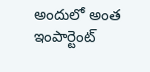అందులో అంత ఇంపార్టెంట్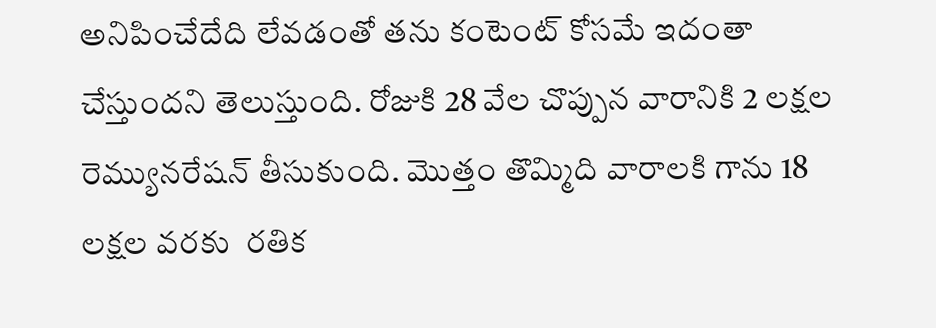అనిపించేదేది లేవడంతో తను కంటెంట్ కోసమే ఇదంతా చేస్తుందని తెలుస్తుంది. రోజుకి 28 వేల చొప్పున వారానికి 2 లక్షల రెమ్యునరేషన్ తీసుకుంది. మొత్తం తొమ్మిది వారాలకి గాను 18 లక్షల వరకు  రతిక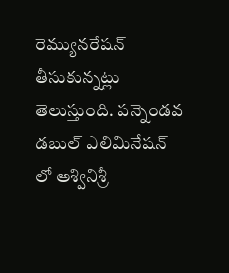రెమ్యునరేషన్ తీసుకున్నట్లు తెలుస్తుంది. పన్నెండవ డబుల్ ఎలిమినేషన్ లో అశ్వినిశ్రీ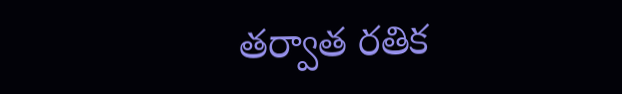తర్వాత రతిక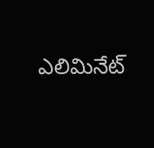ఎలిమినేట్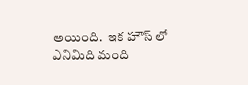అయింది.  ఇక హౌస్ లో ఎనిమిది మంది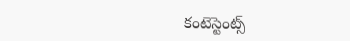కంటెస్టెంట్స్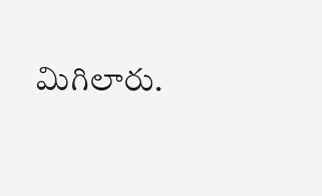మిగిలారు.